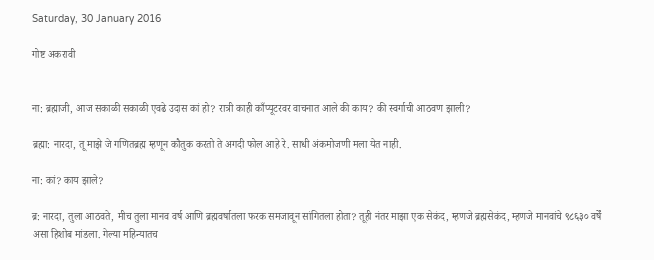Saturday, 30 January 2016

गोष्ट अकरावी


ना: ब्रह्माजी, आज सकाळी सकाळी एवढे उदास कां हो? रात्री काही काँप्यूटरवर वाचनात आले की काय? की स्वर्गाची आठवण झाली?

ब्रह्मा: नारदा, तू माझे जे गणितब्रह्म म्हणून कौतुक करतो ते अगदी फोल आहे रे. साधी अंकमोजणी मला येत नाही.

ना: कां? काय झाले?

ब्र: नारदा, तुला आठवते, मीच तुला मानव वर्ष आणि ब्रह्मवर्षातला फरक समजावून सांगितला होता? तूही नंतर माझा एक सेकंद, म्हणजे ब्रह्मसेकंद, म्हणजे मानवांचे ९८६३० वर्षें असा हिशोब मांडला. गेल्या महिन्यातच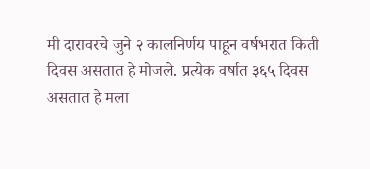मी दारावरचे जुने २ कालनिर्णय पाहून वर्षभरात किती दिवस असतात हे मोजले. प्रत्येक वर्षात ३६५ दिवस असतात हे मला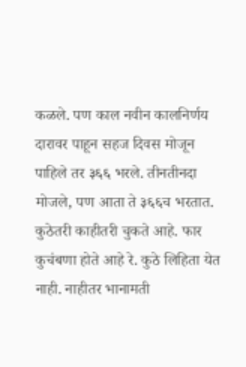कळले. पण काल नवीन कालनिर्णय दारावर पाहून सहज दिवस मोजून पाहिले तर ३६६ भरले. तीनतीनदा मोजले, पण आता ते ३६६च भरतात. कुठेतरी काहीतरी चुकते आहे. फार कुचंबणा होते आहे रे. कुठे लिहिता येत नाही. नाहीतर भानामती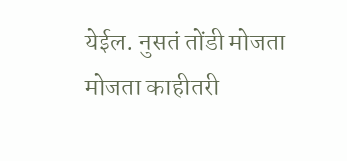येईल. नुसतं तोंडी मोजता मोजता काहीतरी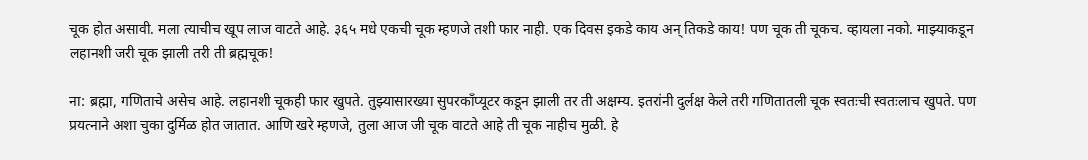चूक होत असावी. मला त्याचीच खूप लाज वाटते आहे. ३६५ मधे एकची चूक म्हणजे तशी फार नाही. एक दिवस इकडे काय अन् तिकडे काय! पण चूक ती चूकच. व्हायला नको. माझ्याकडून लहानशी जरी चूक झाली तरी ती ब्रह्मचूक!

ना: ब्रह्मा, गणिताचे असेच आहे. लहानशी चूकही फार खुपते. तुझ्यासारख्या सुपरकाँप्यूटर कडून झाली तर ती अक्षम्य. इतरांनी दुर्लक्ष केले तरी गणितातली चूक स्वतःची स्वतःलाच खुपते. पण प्रयत्नाने अशा चुका दुर्मिळ होत जातात. आणि खरे म्हणजे, तुला आज जी चूक वाटते आहे ती चूक नाहीच मुळी. हे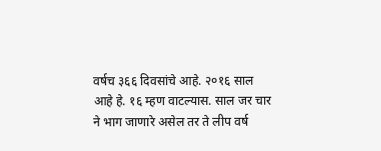वर्षच ३६६ दिवसांचे आहे. २०१६ साल आहे हे. १६ म्हण वाटल्यास. साल जर चार ने भाग जाणारे असेल तर ते लीप वर्ष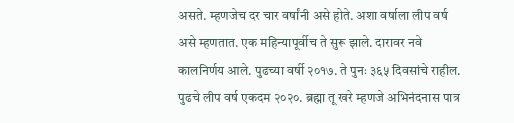असते. म्हणजेच दर चार वर्षांनी असे होते. अशा वर्षाला लीप वर्ष असे म्हणतात. एक महिन्यापूर्वीच ते सुरू झाले. दारावर नवे कालनिर्णय आले. पुढच्या वर्षी २०१७. ते पुनः ३६५ दिवसांचे राहील. पुढचे लीप वर्ष एकदम २०२०. ब्रह्मा तू खरे म्हणजे अभिनंदनास पात्र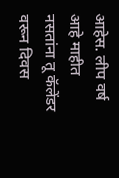आहेस. लीप वर्ष आहे माहीत नसतांना तू कॅलेंडर वरून दिवस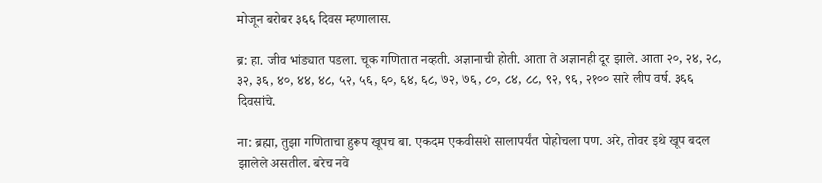मोजून बरोबर ३६६ दिवस म्हणालास.

ब्र: हा. जीव भांड्यात पडला. चूक गणितात नव्हती. अज्ञानाची होती. आता ते अज्ञानही दूर झाले. आता २०, २४, २८, ३२, ३६, ४०, ४४, ४८, ५२, ५६, ६०, ६४, ६८, ७२, ७६, ८०, ८४, ८८, ९२, ९६, २१०० सारे लीप वर्ष. ३६६ दिवसांचे.

ना: ब्रह्मा, तुझा गणिताचा हुरूप खूपच बा. एकदम एकवीसशे सालापर्यंत पोहोचला पण. अरे, तोवर इथे खूप बदल झालेले असतील. बरेच नवे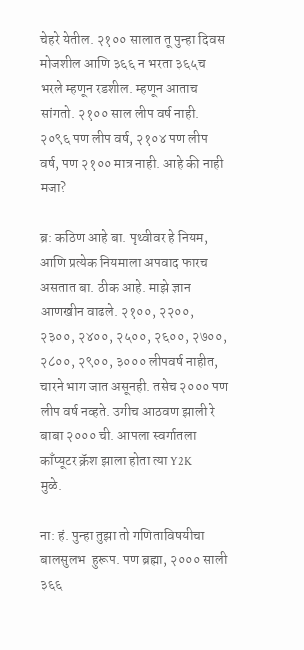चेहरे येतील. २१०० सालात तू पुन्हा दिवस मोजशील आणि ३६६ न भरता ३६५च भरले म्हणून रडशील. म्हणून आताच सांगतो. २१०० साल लीप वर्ष नाही. २०९६ पण लीप वर्ष, २१०४ पण लीप वर्ष, पण २१०० मात्र नाही. आहे की नाही मजा?

ब्र: कठिण आहे बा. पृथ्वीवर हे नियम, आणि प्रत्येक नियमाला अपवाद फारच असतात बा. ठीक आहे. माझे ज्ञान आणखीन वाढले. २१००, २२००, २३००, २४००, २५००, २६००, २७००, २८००, २९००, ३००० लीपवर्ष नाहीत, चारने भाग जात असूनही. तसेच २००० पण लीप वर्ष नव्हते. उगीच आठवण झाली रे बाबा २००० ची. आपला स्वर्गातला काँप्यूटर क्रॅश झाला होता त्या Y2K
मुळे.

ना: हं. पुन्हा तुझा तो गणिताविषयीचा बालसुलभ  हुरूप. पण ब्रह्मा, २००० साली ३६६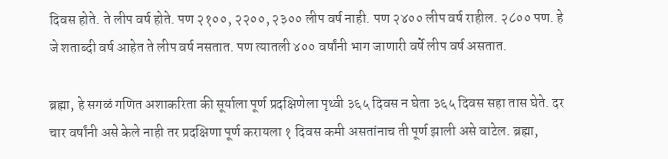दिवस होते. ते लीप वर्ष होते. पण २१००, २२००, २३०० लीप वर्ष नाही. पण २४०० लीप वर्ष राहील. २८०० पण. हे जे शताब्दी वर्ष आहेत ते लीप वर्ष नसतात. पण त्यातली ४०० वर्षांनी भाग जाणारी वर्षे लीप वर्ष असतात.

ब्रह्मा, हे सगळं गणित अशाकरिता की सूर्याला पूर्ण प्रदक्षिणेला पृथ्वी ३६५ दिवस न घेता ३६५ दिवस सहा तास घेते. दर चार वर्षांनी असे केले नाही तर प्रदक्षिणा पूर्ण करायला १ दिवस कमी असतांनाच ती पूर्ण झाली असे वाटेल. ब्रह्मा,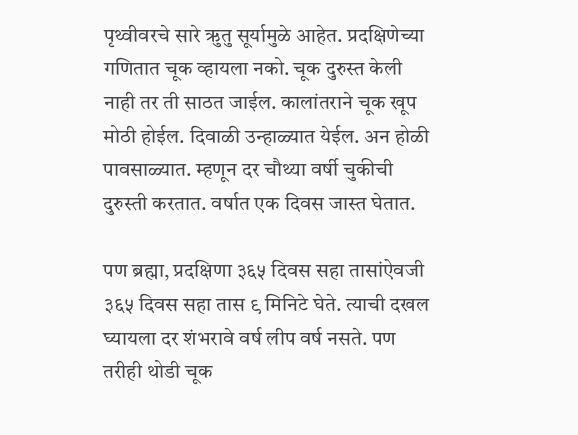पृथ्वीवरचे सारे ऋुतु सूर्यामुळे आहेत. प्रदक्षिणेच्या गणितात चूक व्हायला नको. चूक दुरुस्त केली नाही तर ती साठत जाईल. कालांतराने चूक खूप मोठी होईल. दिवाळी उन्हाळ्यात येईल. अन होळी पावसाळ्यात. म्हणून दर चौथ्या वर्षी चुकीची दुरुस्ती करतात. वर्षात एक दिवस जास्त घेतात.

पण ब्रह्मा, प्रदक्षिणा ३६५ दिवस सहा तासांऐवजी
३६५ दिवस सहा तास ९ मिनिटे घेते. त्याची दखल घ्यायला दर शंभरावे वर्ष लीप वर्ष नसते. पण तरीही थोडी चूक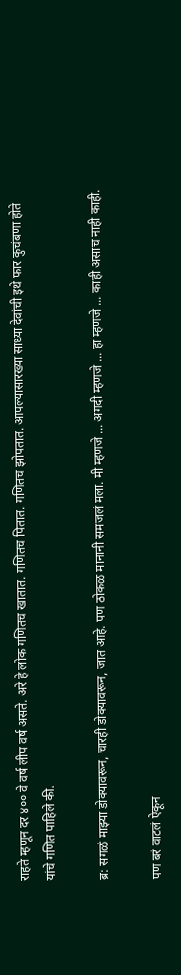राहते म्हणून दर ४०० वे वर्ष लीप वर्ष असते. अरे हे लोक गणितच खातात. गणितच पितात. गणितच झोपतात. आपल्यासारख्या साध्या देवांची इथे फार कुचंबणा होते यांचे गणित पाहिले की.

ब्र: सगळं माझ्या डोक्यावरून, चारही डोक्यावरून, जात आहे. पण ठोकळ मानानी समजलं मला. मी म्हणजे ... अगदी म्हणजे ... हा म्हणजे ... काही असाच नाही काही.

पण बरं वाटलं ऐकून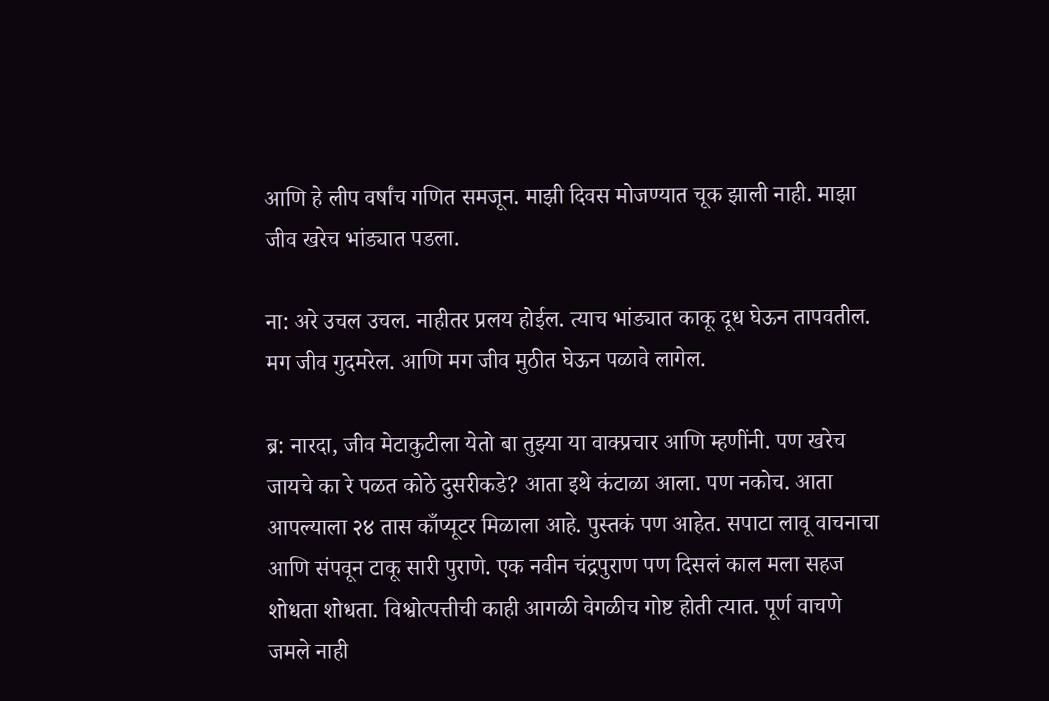आणि हे लीप वर्षांच गणित समजून. माझी दिवस मोजण्यात चूक झाली नाही. माझा जीव खरेच भांड्यात पडला.

ना: अरे उचल उचल. नाहीतर प्रलय होईल. त्याच भांड्यात काकू दूध घेऊन तापवतील. मग जीव गुदमरेल. आणि मग जीव मुठीत घेऊन पळावे लागेल.

ब्र: नारदा, जीव मेटाकुटीला येतो बा तुझ्या या वाक्प्रचार आणि म्हणींनी. पण खरेच जायचे का रे पळत कोठे दुसरीकडे? आता इथे कंटाळा आला. पण नकोच. आता आपल्याला २४ तास काँप्यूटर मिळाला आहे. पुस्तकं पण आहेत. सपाटा लावू वाचनाचा आणि संपवून टाकू सारी पुराणे. एक नवीन चंद्रपुराण पण दिसलं काल मला सहज शोधता शोधता. विश्वोत्पत्तीची काही आगळी वेगळीच गोष्ट होती त्यात. पूर्ण वाचणे जमले नाही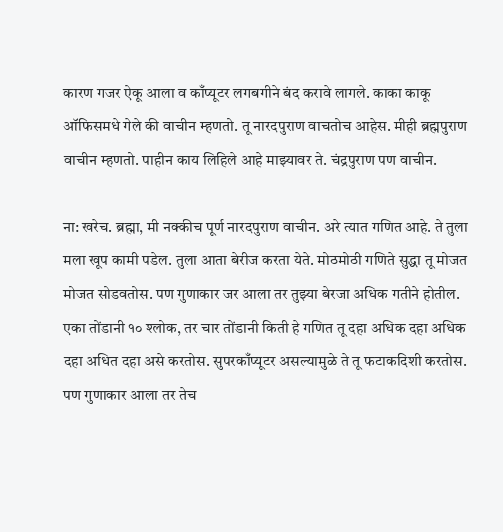कारण गजर ऐकू आला व काँप्यूटर लगबगीने बंद करावे लागले. काका काकू ऑफिसमधे गेले की वाचीन म्हणतो. तू नारदपुराण वाचतोच आहेस. मीही ब्रह्मपुराण वाचीन म्हणतो. पाहीन काय लिहिले आहे माझ्यावर ते. चंद्रपुराण पण वाचीन.

ना: खरेच. ब्रह्मा, मी नक्कीच पूर्ण नारदपुराण वाचीन. अरे त्यात गणित आहे. ते तुला मला खूप कामी पडेल. तुला आता बेरीज करता येते. मोठमोठी गणिते सुद्धा तू मोजत मोजत सोडवतोस. पण गुणाकार जर आला तर तुझ्या बेरजा अधिक गतीने होतील. एका तोंडानी १० श्लोक, तर चार तोंडानी किती हे गणित तू दहा अधिक दहा अधिक दहा अधित दहा असे करतोस. सुपरकाँप्यूटर असल्यामुळे ते तू फटाकदिशी करतोस. पण गुणाकार आला तर तेच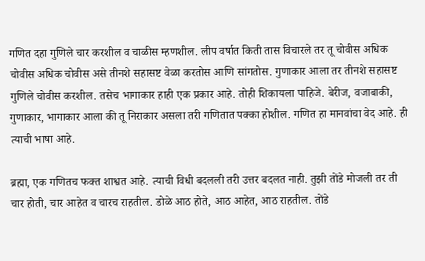गणित दहा गुणिले चार करशील व चाळीस म्हणशील. लीप वर्षात किती तास विचारले तर तू चोवीस अधिक चोवीस अधिक चोवीस असे तीनशे सहासष्ट वेळा करतोस आणि सांगतोस. गुणाकार आला तर तीनशे सहासष्ट गुणिले चोवीस करशील. तसेच भागाकार हाही एक प्रकार आहे. तोही शिकायला पाहिजे. बेरीज, वजाबाकी, गुणाकार, भागाकार आला की तू निराकार असला तरी गणितात पक्का होशील. गणित हा मानवांचा वेद आहे. ही त्याची भाषा आहे.

ब्रह्मा, एक गणितच फक्त शाश्वत आहे. त्याची विधी बदलली तरी उत्तर बदलत नाही. तुझी तोंडे मोजली तर ती चार होती, चार आहेत व चारच राहतील. डोळे आठ होते, आठ आहेत, आठ राहतील. तोंडे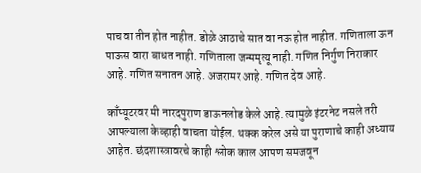पाच वा तीन होत नाहीत. डोळे आठाचे सात वा नऊ होत नाहीत. गणिताला ऊन पाऊस वारा बाधत नाही. गणिताला जन्ममृत्यू नाही. गणित निर्गुण निराकार आहे. गणित सनातन आहे. अजरामर आहे. गणित देव आहे.

काँप्यूटरवर मी नारदपुराण डाऊनलोड केले आहे. त्यामुळे इंटरनेट नसले तरी आपल्याला केव्हाही वाचता योईल. थक्क करेल असे या पुराणाचे काही अध्याय आहेत. छंदशास्त्रावरचे काही श्लोक काल आपण समजवून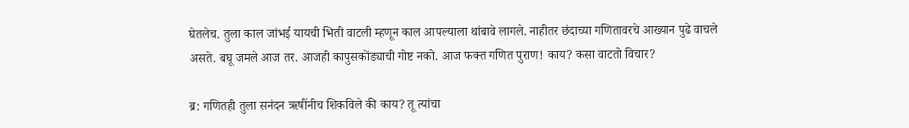घेतलेच. तुला काल जांभई यायची भिती वाटली म्हणून काल आपल्याला थांबावे लागले. नाहीतर छंदाच्या गणितावरचे आख्यान पुढे वाचले असते. बघू जमले आज तर. आजही कापुसकोंड्याची गोष्ट नको. आज फक्त गणित पुराण! काय? कसा वाटतो विचार?

ब्र: गणितही तुला सनंदन ऋषींनीच शिकविले की काय? तू त्यांचा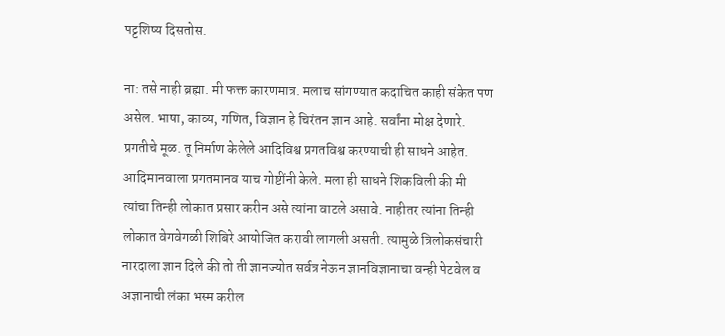पट्टशिष्य दिसतोस.

ना: तसे नाही ब्रह्मा. मी फक्त कारणमात्र. मलाच सांगण्यात कदाचित काही संकेत पण असेल. भाषा, काव्य, गणित, विज्ञान हे चिरंतन ज्ञान आहे. सर्वांना मोक्ष देणारे. प्रगतीचे मूळ. तू निर्माण केलेले आदिविश्व प्रगतविश्व करण्याची ही साधने आहेत. आदिमानवाला प्रगतमानव याच गोष्टींनी केले. मला ही साधने शिकविली की मी त्यांचा तिन्ही लोकात प्रसार करीन असे त्यांना वाटले असावे. नाहीतर त्यांना तिन्ही लोकात वेगवेगळी शिबिरे आयोजित करावी लागली असती. त्यामुळे त्रिलोकसंचारी नारदाला ज्ञान दिले की तो ती ज्ञानज्योत सर्वत्र नेऊन ज्ञानविज्ञानाचा वन्ही पेटवेल व अज्ञानाची लंका भस्म करील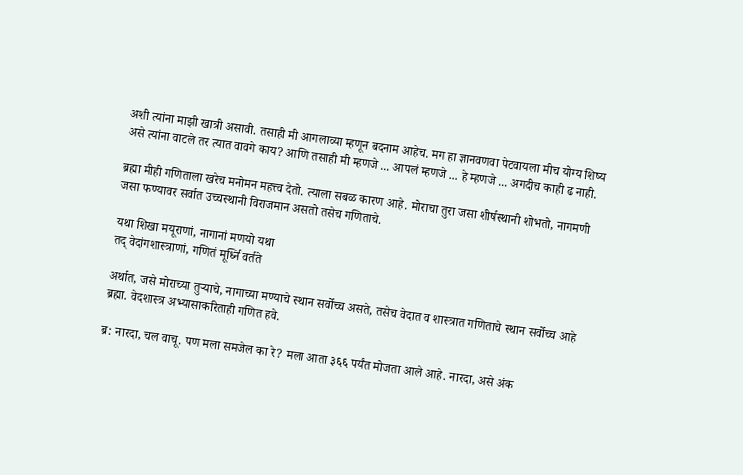अशी त्यांना माझी खात्री असावी. तसाही मी आगलाव्या म्हणून बदनाम आहेच. मग हा ज्ञानवणवा पेटवायला मीच योग्य शिष्य असे त्यांना वाटले तर त्यात वावगे काय? आणि तसाही मी म्हणजे ... आपलं म्हणजे ... हे म्हणजे ... अगदीच काही ढ नाही.

ब्रह्मा मीही गणिताला खरेच मनोमन महत्त्व देतो. त्याला सबळ कारण आहे. मोराचा तुरा जसा शीर्षस्थानी शोभतो, नागमणी जसा फण्यावर सर्वात उच्चस्थानी विराजमान असतो तसेच गणिताचे.

यथा शिखा मयूराणां, नागानां मणयो यथा
तद् वेदांगशास्त्राणां, गणितं मूर्ध्नि वर्तते

अर्थात, जसे मोराच्या तुऱ्याचे, नागाच्या मण्याचे स्थान सर्वोच्च असते, तसेच वेदात व शास्त्रात गणिताचे स्थान सर्वोच्च आहे ब्रह्मा. वेदशास्त्र अभ्यासाकरिताही गणित हवे.

ब्र: नारदा, चल वाचू. पण मला समजेल का रे? मला आता ३६६ पर्यंत मोजता आले आहे. नारदा, असे अंक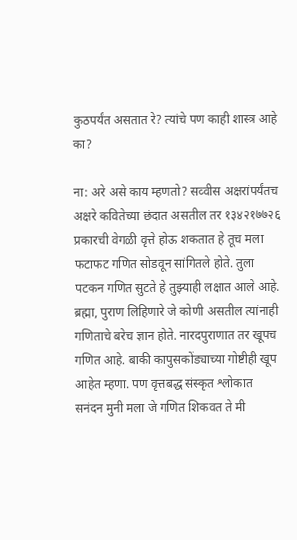कुठपर्यंत असतात रे? त्यांचे पण काही शास्त्र आहे का?

ना: अरे असे काय म्हणतो? सव्वीस अक्षरांपर्यंतच अक्षरे कवितेच्या छंदात असतील तर १३४२१७७२६ प्रकारची वेगळी वृत्ते होऊ शकतात हे तूच मला फटाफट गणित सोडवून सांगितले होते. तुला पटकन गणित सुटते हे तुझ्याही लक्षात आले आहे. ब्रह्मा, पुराण लिहिणारे जे कोणी असतील त्यांनाही गणिताचे बरेच ज्ञान होते. नारदपुराणात तर खूपच गणित आहे. बाकी कापुसकोंड्याच्या गोष्टीही खूप आहेत म्हणा. पण वृत्तबद्ध संस्कृत श्लोकात सनंदन मुनी मला जे गणित शिकवत ते मी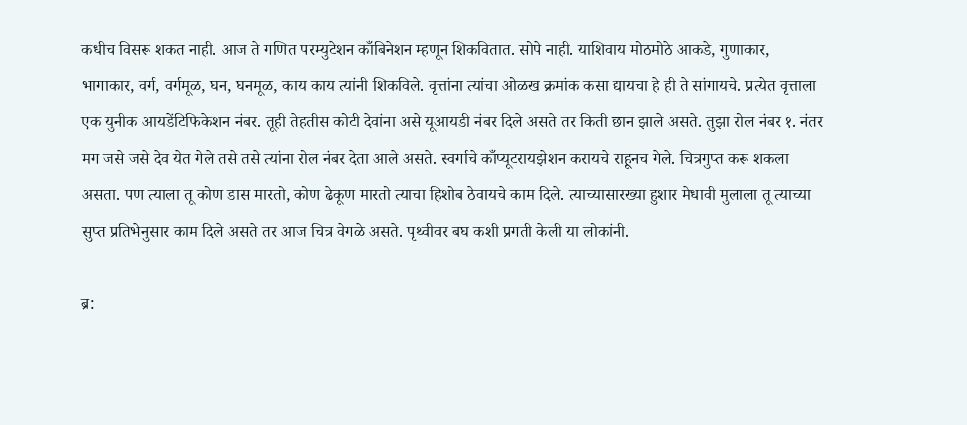कधीच विसरू शकत नाही. आज ते गणित परम्युटेशन काँबिनेशन म्हणून शिकवितात. सोपे नाही. याशिवाय मोठमोठे आकडे, गुणाकार, भागाकार, वर्ग, वर्गमूळ, घन, घनमूळ, काय काय त्यांनी शिकविले. वृत्तांना त्यांचा ओळख क्रमांक कसा द्यायचा हे ही ते सांगायचे. प्रत्येत वृत्ताला एक युनीक आयडेंटिफिकेशन नंबर. तूही तेहतीस कोटी देवांना असे यूआयडी नंबर दिले असते तर किती छान झाले असते. तुझा रोल नंबर १. नंतर मग जसे जसे देव येत गेले तसे तसे त्यांना रोल नंबर देता आले असते. स्वर्गाचे काँप्यूटरायझेशन करायचे राहूनच गेले. चित्रगुप्त करू शकला असता. पण त्याला तू कोण डास मारतो, कोण ढेकूण मारतो त्याचा हिशोब ठेवायचे काम दिले. त्याच्यासारख्या हुशार मेधावी मुलाला तू त्याच्या सुप्त प्रतिभेनुसार काम दिले असते तर आज चित्र वेगळे असते. पृथ्वीवर बघ कशी प्रगती केली या लोकांनी.

ब्र: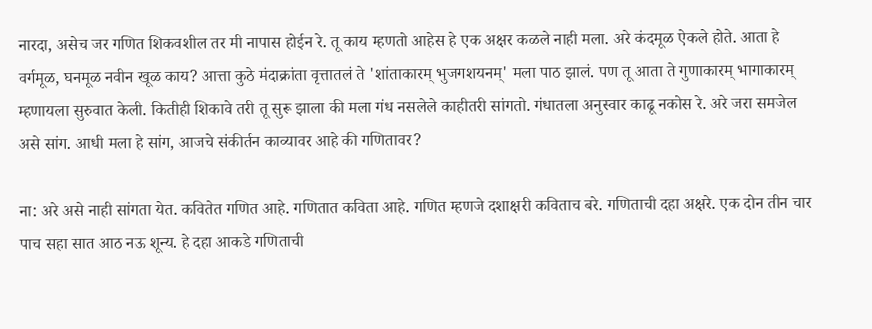नारदा, असेच जर गणित शिकवशील तर मी नापास होईन रे. तू काय म्हणतो आहेस हे एक अक्षर कळले नाही मला. अरे कंदमूळ ऐकले होते. आता हे वर्गमूळ, घनमूळ नवीन खूळ काय? आत्ता कुठे मंदाक्रांता वृत्तातलं ते 'शांताकारम् भुजगशयनम्' मला पाठ झालं. पण तू आता ते गुणाकारम् भागाकारम् म्हणायला सुरुवात केली. कितीही शिकावे तरी तू सुरू झाला की मला गंध नसलेले काहीतरी सांगतो. गंधातला अनुस्वार काढू नकोस रे. अरे जरा समजेल असे सांग. आधी मला हे सांग, आजचे संकीर्तन काव्यावर आहे की गणितावर?

ना: अरे असे नाही सांगता येत. कवितेत गणित आहे. गणितात कविता आहे. गणित म्हणजे दशाक्षरी कविताच बरे. गणिताची दहा अक्षरे. एक दोन तीन चार पाच सहा सात आठ नऊ शून्य. हे दहा आकडे गणिताची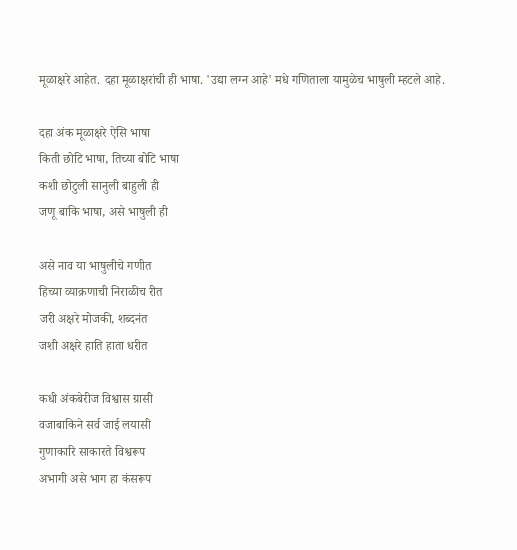मूळाक्षरे आहेत. दहा मूळाक्षरांची ही भाषा. 'उद्या लग्न आहे' मधे गणिताला यामुळेच भाषुली म्हटले आहे.

दहा अंक मूळाक्षरे ऐसि भाषा
किती छोटि भाषा, तिच्या बोटि भाषा
कशी छोटुली सानुली बाहुली ही
जणू बाकि भाषा, असे भाषुली ही

असे नाव या भाषुलीचे गणीत
हिच्या व्याक्रणाची निराळीच रीत
जरी अक्षरे मोजकी, शब्दनंत
जशी अक्षरे हाति हाता धरीत

कधी अंकबेरीज विश्वास ग्रासी
वजाबाकिने सर्व जाई लयासी
गुणाकारि साकारते विश्वरूप
अभागी असे भाग हा कंसरूप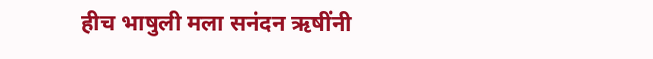हीच भाषुली मला सनंदन ऋषींनी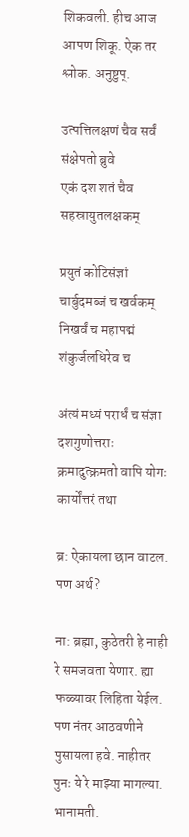शिकवली. हीच आज आपण शिकू. ऐक तर श्लोक. अनुष्टुप्.

उत्पत्तिलक्षणं चैव सर्वं संक्षेपतो ब्रुवे
एकं दश शतं चैव सहस्रायुतलक्षकम्

प्रयुतं कोटिसंज्ञां चार्बुदमब्जं च खर्वकम्
निखर्वं च महापद्मं शंकुर्जलधिरेव च

अंत्यं मध्यं परार्धं च संज्ञा दशगुणोत्तराः
क्रमादुत्क्रमतो वापि योगः कार्योंत्तरं तथा

ब्र: ऐकायला छान वाटल. पण अर्थ?

ना: ब्रह्मा, कुठेतरी हे नाही रे समजवता येणार. ह्या फळ्यावर लिहिता येईल. पण नंतर आठवणीने पुसायला हवे. नाहीतर पुनः ये रे माझ्या मागल्या. भानामती.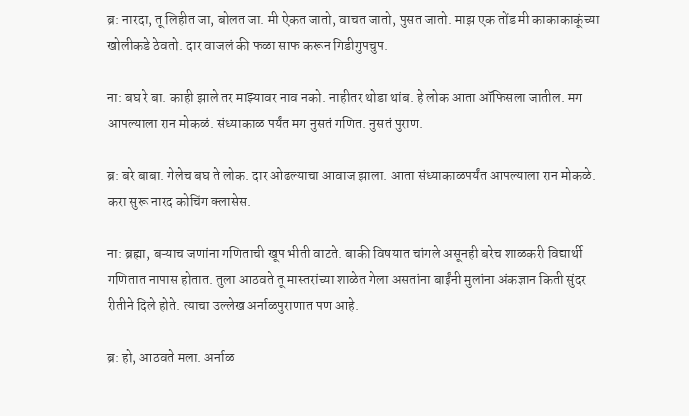ब्र: नारदा, तू लिहीत जा, बोलत जा. मी ऐकत जातो, वाचत जातो, पुसत जातो. माझ एक तोंड मी काकाकाकूंच्या खोलीकडे ठेवतो. दार वाजलं की फळा साफ करून गिडीगुपचुप.

ना: बघ रे बा. काही झाले तर माझ्यावर नाव नको. नाहीतर थोडा थांब. हे लोक आता ऑफिसला जातील. मग आपल्याला रान मोकळं. संध्याकाळ पर्यंत मग नुसतं गणित. नुसतं पुराण.

ब्र: बरे बाबा. गेलेच बघ ते लोक. दार ओढल्याचा आवाज झाला. आता संध्याकाळपर्यंत आपल्याला रान मोकळे. करा सुरू नारद कोचिंग क्लासेस.

ना: ब्रह्मा, बऱ्याच जणांना गणिताची खूप भीती वाटते. बाकी विषयात चांगले असूनही बरेच शाळकरी विद्यार्थी गणितात नापास होतात. तुला आठवते तू मास्तरांच्या शाळेत गेला असतांना बाईंनी मुलांना अंकज्ञान किती सुंदर रीतीने दिले होते. त्याचा उल्लेख अर्नाळपुराणात पण आहे.

ब्र: हो, आठवते मला. अर्नाळ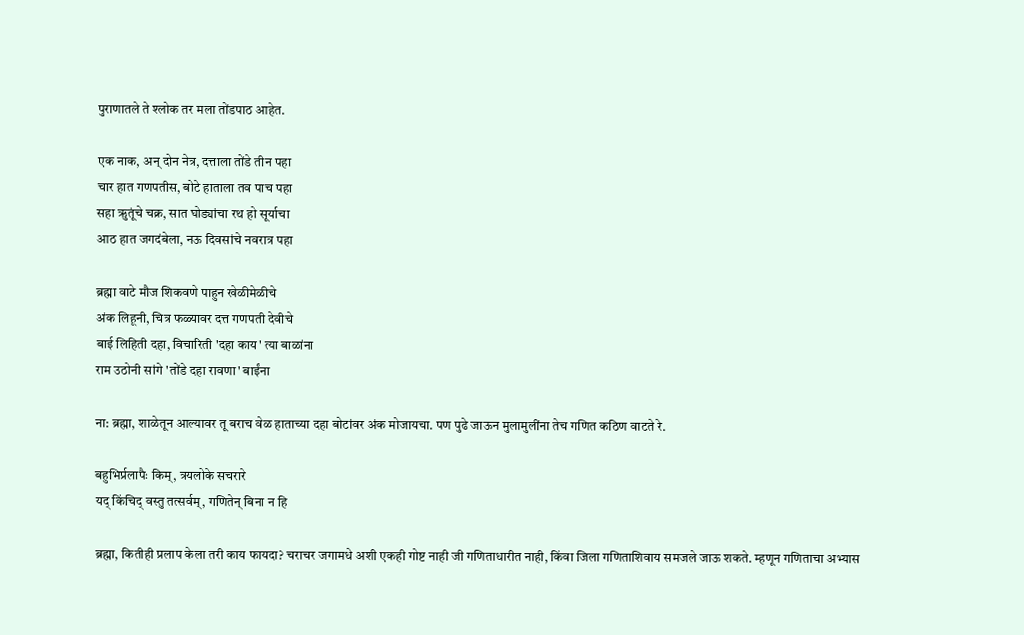पुराणातले ते श्लोक तर मला तोंडपाठ आहेत.

एक नाक, अन् दोन नेत्र, दत्ताला तोंडे तीन पहा
चार हात गणपतीस, बोटे हाताला तव पाच पहा
सहा ऋुतूंचे चक्र, सात घोड्यांचा रथ हो सूर्याचा
आठ हात जगदंबेला, नऊ दिवसांचे नवरात्र पहा

ब्रह्मा वाटे मौज शिकवणे पाहुन खेळीमेळीचे
अंक लिहूनी, चित्र फळ्यावर दत्त गणपती देवीचे
बाई लिहिती दहा, विचारिती 'दहा काय' त्या बाळांना
राम उठोनी सांगे 'तोंडे दहा रावणा' बाईंना

ना: ब्रह्मा, शाळेतून आल्यावर तू बराच वेळ हाताच्या दहा बोटांवर अंक मोजायचा. पण पुढे जाऊन मुलामुलींना तेच गणित कठिण वाटते रे.

बहुभिर्प्रलापैः किम्, त्रयलोके सचरारे
यद् किंचिद् वस्तु तत्सर्वम्, गणितेन् बिना न हि

ब्रह्मा, कितीही प्रलाप केला तरी काय फायदा? चराचर जगामधे अशी एकही गोष्ट नाही जी गणिताधारीत नाही, किंवा जिला गणिताशिवाय समजले जाऊ शकते. म्हणून गणिताचा अभ्यास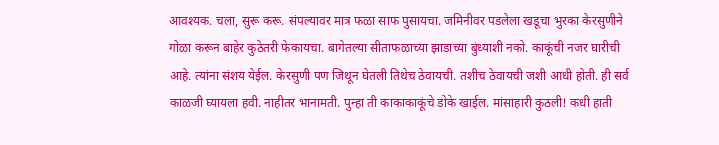आवश्यक. चला, सुरू करू. संपल्यावर मात्र फळा साफ पुसायचा. जमिनीवर पडलेला खडूचा भुरका केरसुणीने गोळा करून बाहेर कुठेतरी फेकायचा. बागेतल्या सीताफळाच्या झाडाच्या बुंध्याशी नको. काकूंची नजर घारीची आहे. त्यांना संशय येईल. केरसुणी पण जिथून घेतली तिथेच ठेवायची. तशीच ठेवायची जशी आधी होती. ही सर्व काळजी घ्यायला हवी. नाहीतर भानामती. पुन्हा ती काकाकाकूंचे डोके खाईल. मांसाहारी कुठली! कधी हाती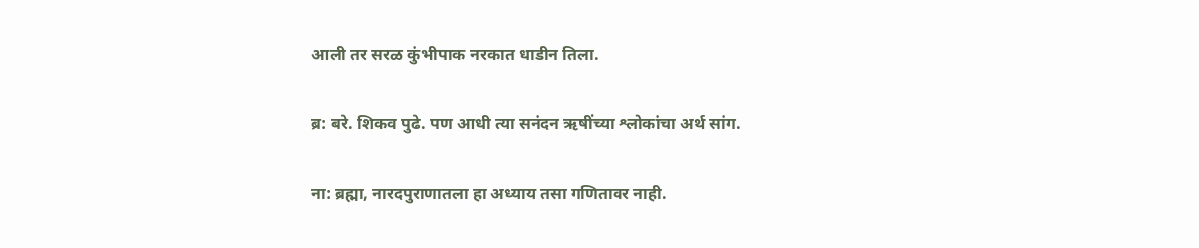आली तर सरळ कुंभीपाक नरकात धाडीन तिला.

ब्र: बरे. शिकव पुढे. पण आधी त्या सनंदन ऋषींच्या श्लोकांचा अर्थ सांग.

ना: ब्रह्मा, नारदपुराणातला हा अध्याय तसा गणितावर नाही.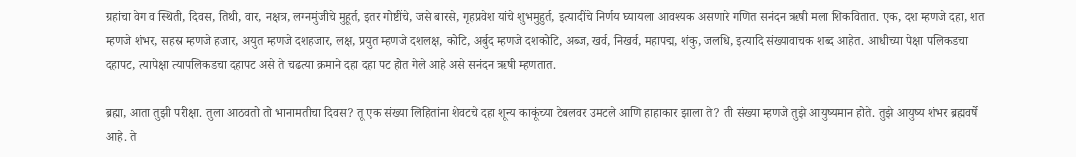ग्रहांचा वेग व स्थिती, दिवस, तिथी, वार, नक्षत्र, लग्नमुंजीचे मुहूर्त, इतर गोष्टींचे, जसे बारसे, गृहप्रवेश यांचे शुभमुहुर्त, इत्यादींचे निर्णय घ्यायला आवश्यक असणारे गणित सनंदन ऋषी मला शिकवितात. एक, दश म्हणजे दहा, शत म्हणजे शंभर, सहस्र म्हणजे हजार, अयुत म्हणजे दशहजार, लक्ष, प्रयुत म्हणजे दशलक्ष, कोटि, अर्बुद म्हणजे दशकोटि, अब्ज, खर्व, निखर्व, महापद्म, शंकु, जलधि, इत्यादि संख्यावाचक शब्द आहेत. आधीच्या पेक्षा पलिकडचा दहापट, त्यापेक्षा त्यापलिकडचा दहापट असे ते चढत्या क्रमाने दहा दहा पट होत गेले आहे असे सनंदन ऋषी म्हणतात.

ब्रह्मा, आता तुझी परीक्षा. तुला आठवतो तो भानामतीचा दिवस? तू एक संख्या लिहितांना शेवटचे दहा शून्य काकूंच्या टेबलवर उमटले आणि हाहाकार झाला ते? ती संख्या म्हणजे तुझे आयुष्यमान होते. तुझे आयुष्य शंभर ब्रह्मवर्षे आहे. ते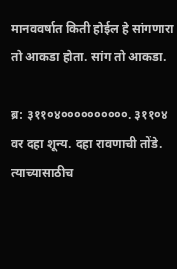मानववर्षात किती होईल हे सांगणारा तो आकडा होता. सांग तो आकडा.

ब्र: ३११०४००००००००००. ३११०४ वर दहा शून्य. दहा रावणाची तोंडे. त्याच्यासाठीच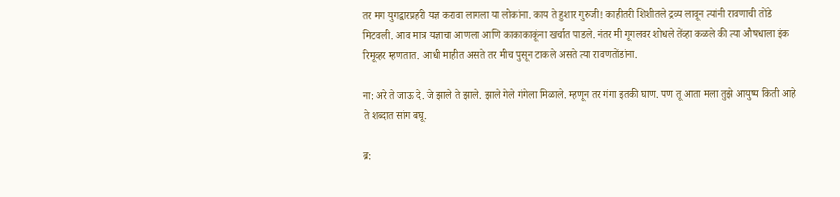तर मग युगद्वारप्रहरी यज्ञ करावा लागला या लोकांना. काय ते हुशार गुरुजी! काहीतरी शिशीतले द्रव्य लावून त्यांनी रावणाची तोंडे मिटवली. आव मात्र यज्ञाचा आणला आणि काकाकाकूंना खर्चात पाडले. नंतर मी गूगलवर शोधले तेंव्हा कळले की त्या औषधाला इंक रिमूव्हर म्हणतात. आधी माहीत असते तर मीच पुसून टाकले असते त्या रावणतोंडांना.

ना: अरे ते जाऊ दे. जे झाले ते झाले. झाले गेले गंगेला मिळाले. म्हणून तर गंगा इतकी घाण. पण तू आता मला तुझे आयुष्य किती आहे ते शब्दात सांग बघू.

ब्र: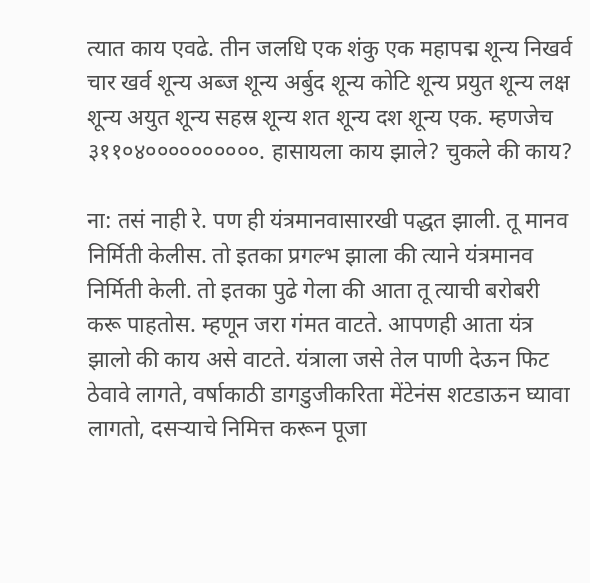त्यात काय एवढे. तीन जलधि एक शंकु एक महापद्म शून्य निखर्व चार खर्व शून्य अब्ज शून्य अर्बुद शून्य कोटि शून्य प्रयुत शून्य लक्ष शून्य अयुत शून्य सहस्र शून्य शत शून्य दश शून्य एक. म्हणजेच ३११०४००००००००००. हासायला काय झाले? चुकले की काय?

ना: तसं नाही रे. पण ही यंत्रमानवासारखी पद्धत झाली. तू मानव निर्मिती केलीस. तो इतका प्रगल्भ झाला की त्याने यंत्रमानव निर्मिती केली. तो इतका पुढे गेला की आता तू त्याची बरोबरी करू पाहतोस. म्हणून जरा गंमत वाटते. आपणही आता यंत्र झालो की काय असे वाटते. यंत्राला जसे तेल पाणी देऊन फिट ठेवावे लागते, वर्षाकाठी डागडुजीकरिता मेंटेनंस शटडाऊन घ्यावा लागतो, दसऱ्याचे निमित्त करून पूजा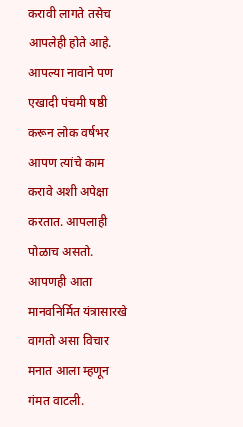करावी लागते तसेच आपलेही होते आहे. आपल्या नावाने पण एखादी पंचमी षष्ठी करून लोक वर्षभर आपण त्यांचे काम करावे अशी अपेक्षा करतात. आपलाही पोळाच असतो. आपणही आता मानवनिर्मित यंत्रासारखे वागतो असा विचार मनात आला म्हणून गंमत वाटली.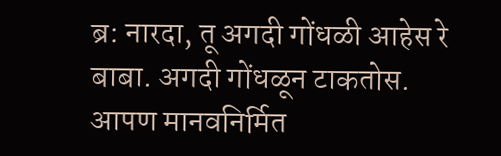ब्र: नारदा, तू अगदी गोंधळी आहेस रे बाबा. अगदी गोंधळून टाकतोस. आपण मानवनिर्मित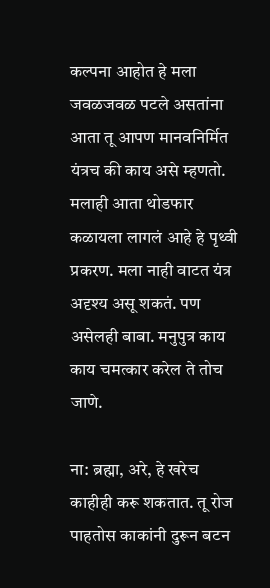कल्पना आहोत हे मला जवळजवळ पटले असतांना आता तू आपण मानवनिर्मित यंत्रच की काय असे म्हणतो. मलाही आता थोडफार कळायला लागलं आहे हे पृथ्वी प्रकरण. मला नाही वाटत यंत्र अदृश्य असू शकतं. पण असेलही बाबा. मनुपुत्र काय काय चमत्कार करेल ते तोच जाणे.

ना: ब्रह्मा, अरे, हे खरेच काहीही करू शकतात. तू रोज पाहतोस काकांनी दुरून बटन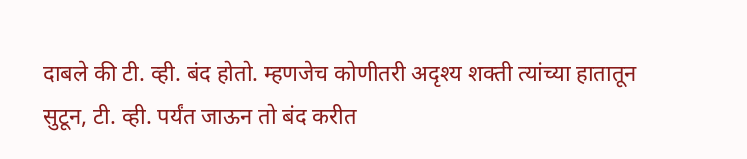दाबले की टी. व्ही. बंद होतो. म्हणजेच कोणीतरी अदृश्य शक्ती त्यांच्या हातातून सुटून, टी. व्ही. पर्यंत जाऊन तो बंद करीत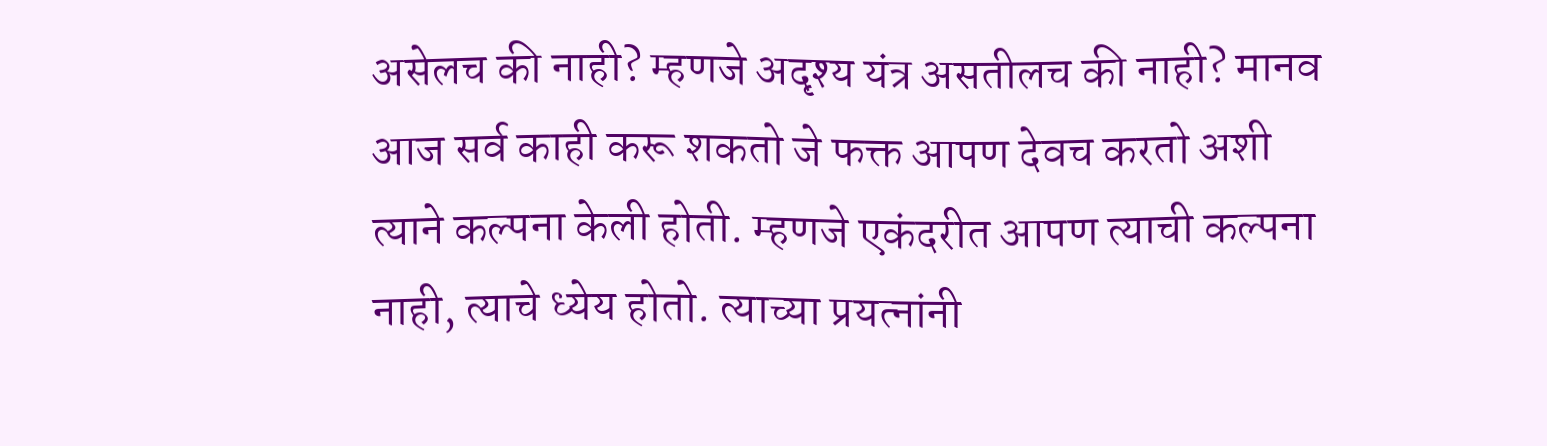असेलच की नाही? म्हणजे अदृश्य यंत्र असतीलच की नाही? मानव आज सर्व काही करू शकतो जे फक्त आपण देवच करतो अशी त्याने कल्पना केली होती. म्हणजे एकंदरीत आपण त्याची कल्पना नाही, त्याचे ध्येय होतो. त्याच्या प्रयत्नांनी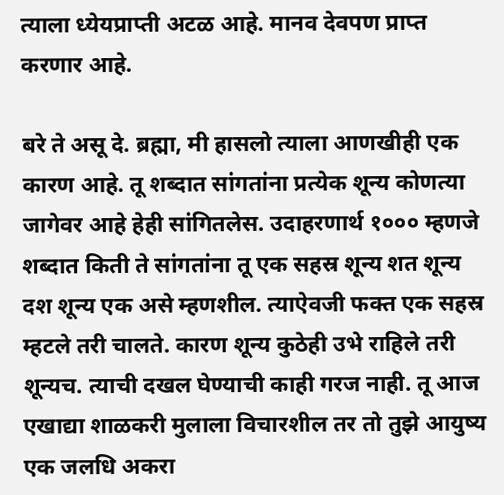त्याला ध्येयप्राप्ती अटळ आहे. मानव देवपण प्राप्त करणार आहे.

बरे ते असू दे. ब्रह्मा, मी हासलो त्याला आणखीही एक कारण आहे. तू शब्दात सांगतांना प्रत्येक शून्य कोणत्या जागेवर आहे हेही सांगितलेस. उदाहरणार्थ १००० म्हणजे शब्दात किती ते सांगतांना तू एक सहस्र शून्य शत शून्य दश शून्य एक असे म्हणशील. त्याऐवजी फक्त एक सहस्र म्हटले तरी चालते. कारण शून्य कुठेही उभे राहिले तरी शून्यच. त्याची दखल घेण्याची काही गरज नाही. तू आज एखाद्या शाळकरी मुलाला विचारशील तर तो तुझे आयुष्य एक जलधि अकरा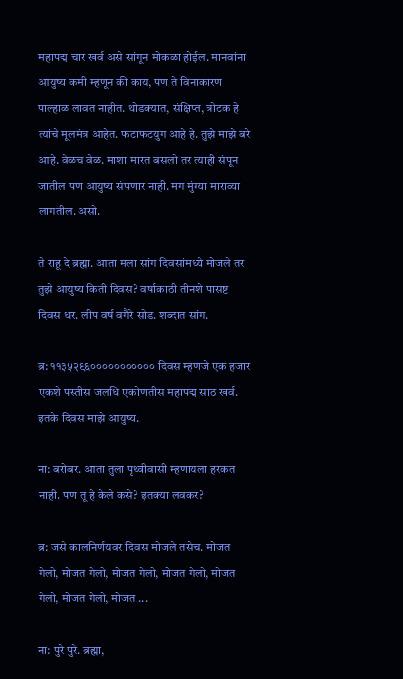महापद्म चार खर्व असे सांगून मोकळा होईल. मानवांना आयुष्य कमी म्हणून की काय, पण ते विनाकारण पाल्हाळ लावत नाहीत. थोडक्यात, संक्षिप्त, त्रोटक हे त्यांचे मूलमंत्र आहेत. फटाफटयुग आहे हे. तुझे माझे बरे आहे. वेळच वेळ. माशा मारत बसलो तर त्याही संपून जातील पण आयुष्य संपणार नाही. मग मुंग्या माराव्या लागतील. असो.

ते राहू दे ब्रह्मा. आता मला सांग दिवसांमध्ये मोजले तर तुझे आयुष्य किती दिवस? वर्षाकाठी तीनशे पासष्ट दिवस धर. लीप वर्ष वगैरे सोड. शब्दात सांग.

ब्र: ११३५२९६००००००००००० दिवस म्हणजे एक हजार एकशे पस्तीस जलधि एकोणतीस महापद्म साठ खर्व. इतके दिवस माझे आयुष्य.

ना: बरोबर. आता तुला पृथ्वीवासी म्हणायला हरकत नाही. पण तू हे केले कसे? इतक्या लवकर?

ब्र: जसे कालनिर्णयवर दिवस मोजले तसेच. मोजत गेलो, मोजत गेलो, मोजत गेलो, मोजत गेलो, मोजत गेलो, मोजत गेलो, मोजत ...

ना: पुरे पुरे. ब्रह्मा,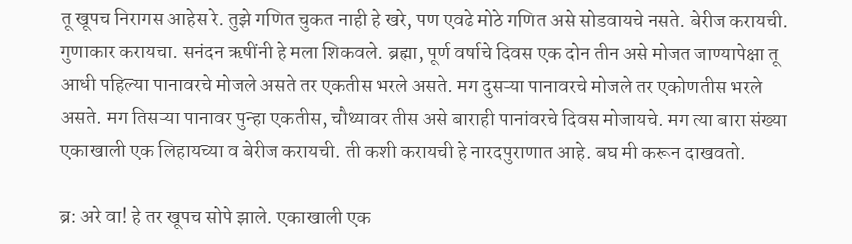तू खूपच निरागस आहेस रे. तुझे गणित चुकत नाही हे खरे, पण एवढे मोठे गणित असे सोडवायचे नसते. बेरीज करायची. गुणाकार करायचा. सनंदन ऋषींनी हे मला शिकवले. ब्रह्मा, पूर्ण वर्षाचे दिवस एक दोन तीन असे मोजत जाण्यापेक्षा तू आधी पहिल्या पानावरचे मोजले असते तर एकतीस भरले असते. मग दुसऱ्या पानावरचे मोजले तर एकोणतीस भरले असते. मग तिसऱ्या पानावर पुन्हा एकतीस, चौथ्यावर तीस असे बाराही पानांवरचे दिवस मोजायचे. मग त्या बारा संख्या एकाखाली एक लिहायच्या व बेरीज करायची. ती कशी करायची हे नारदपुराणात आहे. बघ मी करून दाखवतो.

ब्र: अरे वा! हे तर खूपच सोपे झाले. एकाखाली एक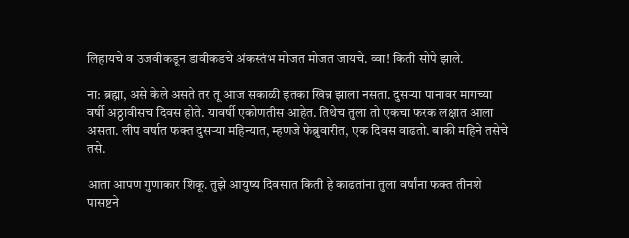लिहायचे व उजवीकडून डावीकडचे अंकस्तंभ मोजत मोजत जायचे. व्वा! किती सोपे झाले.

ना: ब्रह्मा, असे केले असते तर तू आज सकाळी इतका खिन्न झाला नसता. दुसऱ्या पानावर मागच्या वर्षी अठ्ठावीसच दिवस होते. यावर्षी एकोणतीस आहेत. तिथेच तुला तो एकचा फरक लक्षात आला असता. लीप वर्षात फक्त दुसऱ्या महिन्यात, म्हणजे फेब्रुवारीत, एक दिवस वाढतो. बाकी महिने तसेचे तसे.

आता आपण गुणाकार शिकू. तुझे आयुष्य दिवसात किती हे काढतांना तुला वर्षांना फक्त तीनशे पासष्टने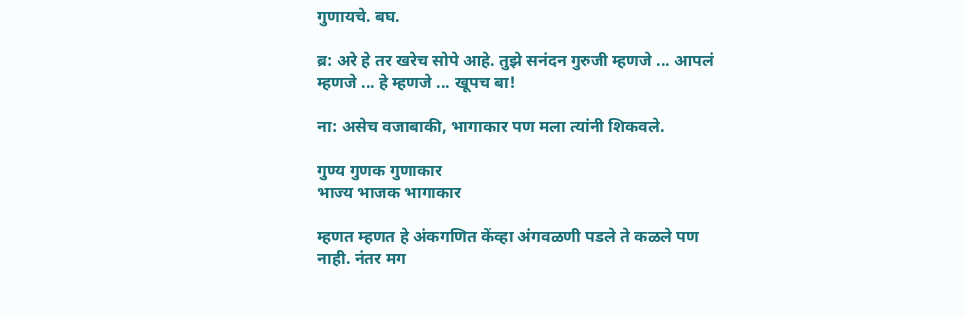गुणायचे. बघ.

ब्र: अरे हे तर खरेच सोपे आहे. तुझे सनंदन गुरुजी म्हणजे ... आपलं म्हणजे ... हे म्हणजे ... खूपच बा!

ना: असेच वजाबाकी, भागाकार पण मला त्यांनी शिकवले.

गुण्य गुणक गुणाकार
भाज्य भाजक भागाकार

म्हणत म्हणत हे अंकगणित केंव्हा अंगवळणी पडले ते कळले पण नाही. नंतर मग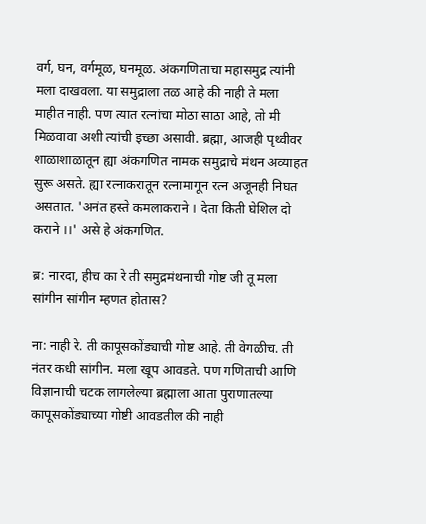वर्ग, घन, वर्गमूळ, घनमूळ. अंकगणिताचा महासमुद्र त्यांनी मला दाखवला. या समुद्राला तळ आहे की नाही ते मला माहीत नाही. पण त्यात रत्नांचा मोठा साठा आहे, तो मी मिळवावा अशी त्यांची इच्छा असावी. ब्रह्मा, आजही पृथ्वीवर शाळाशाळातून ह्या अंकगणित नामक समुद्राचे मंथन अव्याहत सुरू असते. ह्या रत्नाकरातून रत्नामागून रत्न अजूनही निघत असतात. 'अनंत हस्ते कमलाकराने । देता किती घेशिल दो कराने ।।' असे हे अंकगणित.

ब्र: नारदा, हीच का रे ती समुद्रमंथनाची गोष्ट जी तू मला सांगीन सांगीन म्हणत होतास?

ना: नाही रे. ती कापूसकोंड्याची गोष्ट आहे. ती वेगळीच. ती नंतर कधी सांगीन. मला खूप आवडते. पण गणिताची आणि विज्ञानाची चटक लागलेल्या ब्रह्माला आता पुराणातल्या कापूसकोंड्याच्या गोष्टी आवडतील की नाही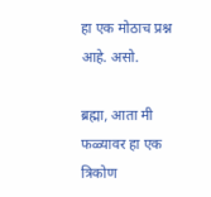हा एक मोठाच प्रश्न आहे. असो.

ब्रह्मा, आता मी फळ्यावर हा एक त्रिकोण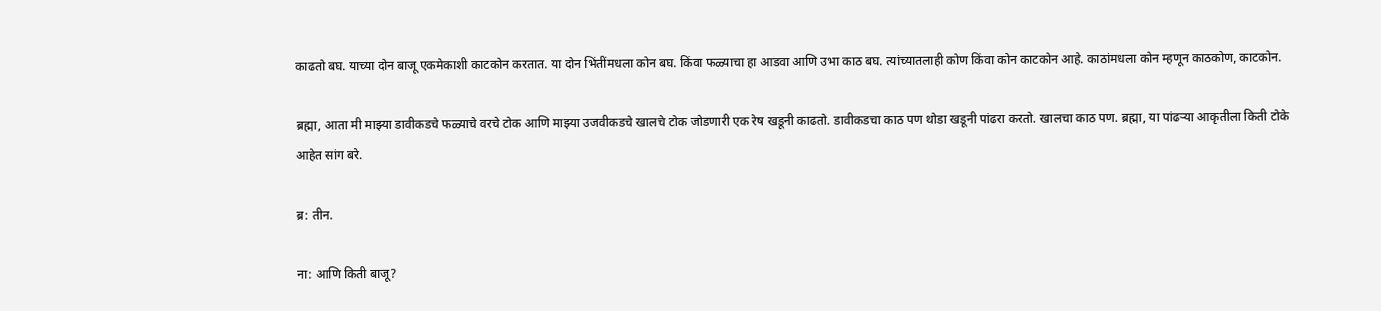काढतो बघ. याच्या दोन बाजू एकमेकाशी काटकोन करतात. या दोन भिंतींमधला कोन बघ. किंवा फळ्याचा हा आडवा आणि उभा काठ बघ. त्यांच्यातलाही कोण किंवा कोन काटकोन आहे. काठांमधला कोन म्हणून काठकोण, काटकोन.

ब्रह्मा, आता मी माझ्या डावीकडचे फळ्याचे वरचे टोक आणि माझ्या उजवीकडचे खालचे टोक जोडणारी एक रेष खडूनी काढतो. डावीकडचा काठ पण थोडा खडूनी पांढरा करतो. खालचा काठ पण. ब्रह्मा, या पांढऱ्या आकृतीला किती टोके आहेत सांग बरे.

ब्र: तीन.

ना: आणि किती बाजू?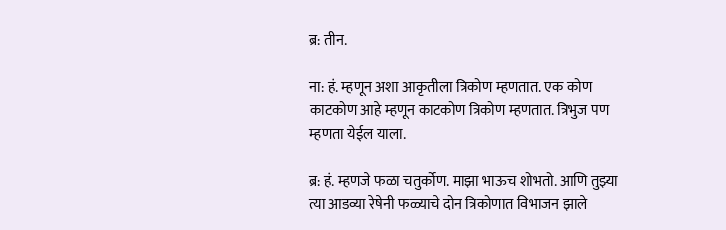ब्र: तीन.

ना: हं. म्हणून अशा आकृतीला त्रिकोण म्हणतात. एक कोण काटकोण आहे म्हणून काटकोण त्रिकोण म्हणतात. त्रिभुज पण म्हणता येईल याला.

ब्र: हं. म्हणजे फळा चतुर्कोण. माझा भाऊच शोभतो. आणि तुझ्या त्या आडव्या रेषेनी फळ्याचे दोन त्रिकोणात विभाजन झाले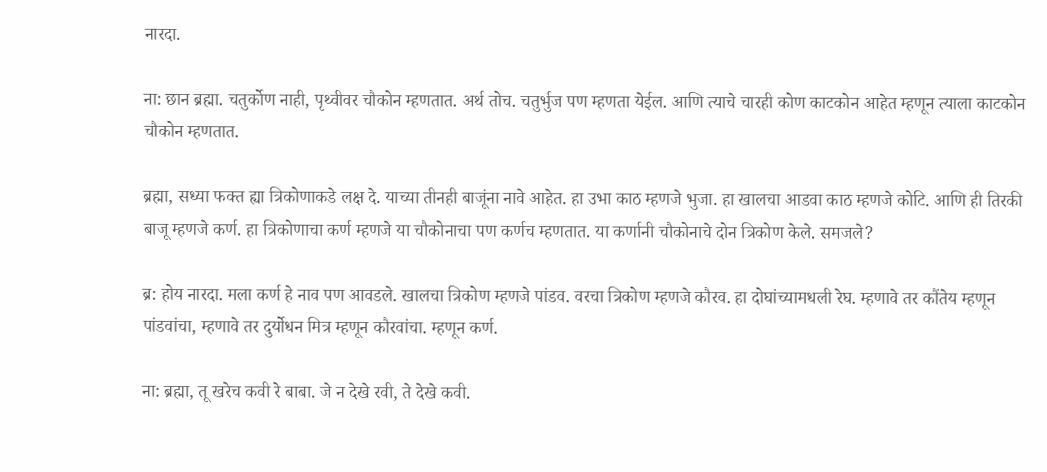नारदा.

ना: छान ब्रह्मा. चतुर्कोण नाही, पृथ्वीवर चौकोन म्हणतात. अर्थ तोच. चतुर्भुज पण म्हणता येईल. आणि त्याचे चारही कोण काटकोन आहेत म्हणून त्याला काटकोन चौकोन म्हणतात.

ब्रह्मा, सध्या फक्त ह्या त्रिकोणाकडे लक्ष दे. याच्या तीनही बाजूंना नावे आहेत. हा उभा काठ म्हणजे भुजा. हा खालचा आडवा काठ म्हणजे कोटि. आणि ही तिरकी बाजू म्हणजे कर्ण. हा त्रिकोणाचा कर्ण म्हणजे या चौकोनाचा पण कर्णच म्हणतात. या कर्णानी चौकोनाचे दोन त्रिकोण केले. समजले?

ब्र: होय नारदा. मला कर्ण हे नाव पण आवडले. खालचा त्रिकोण म्हणजे पांडव. वरचा त्रिकोण म्हणजे कौरव. हा दोघांच्यामधली रेघ. म्हणावे तर कौंतेय म्हणून पांडवांचा, म्हणावे तर दुर्योधन मित्र म्हणून कौरवांचा. म्हणून कर्ण.

ना: ब्रह्मा, तू खरेच कवी रे बाबा. जे न देखे रवी, ते देखे कवी.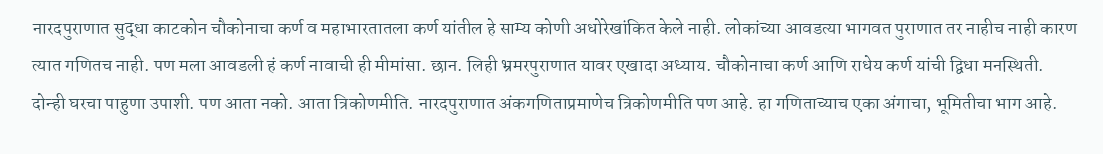नारदपुराणात सुद्धा काटकोन चौकोनाचा कर्ण व महाभारतातला कर्ण यांतील हे साम्य कोणी अधोरेखांकित केले नाही. लोकांच्या आवडत्या भागवत पुराणात तर नाहीच नाही कारण त्यात गणितच नाही. पण मला आवडली हं कर्ण नावाची ही मीमांसा. छान. लिही भ्रमरपुराणात यावर एखादा अध्याय. चौकोनाचा कर्ण आणि राधेय कर्ण यांची द्विधा मनस्थिती. दोन्ही घरचा पाहुणा उपाशी. पण आता नको. आता त्रिकोणमीति. नारदपुराणात अंकगणिताप्रमाणेच त्रिकोणमीति पण आहे. हा गणिताच्याच एका अंगाचा, भूमितीचा भाग आहे.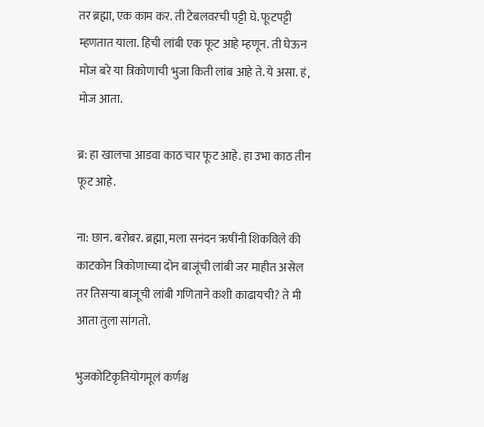तर ब्रह्मा, एक काम कर. ती टेबलवरची पट्टी घे. फूटपट्टी म्हणतात याला. हिची लांबी एक फूट आहे म्हणून. ती घेऊन मोज बरे या त्रिकोणाची भुजा किती लांब आहे ते. ये असा. हं, मोज आता.

ब्र: हा खालचा आडवा काठ चार फूट आहे. हा उभा काठ तीन फूट आहे.

ना: छान. बरोबर. ब्रह्मा, मला सनंदन ऋषींनी शिकविले की काटकोन त्रिकोणाच्या दोन बाजूंची लांबी जर माहीत असेल तर तिसऱ्या बाजूची लांबी गणिताने कशी काढायची? ते मी आता तुला सांगतो.

भुजकोटिकृतियोगमूलं कर्णश्च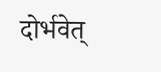दोर्भवेत्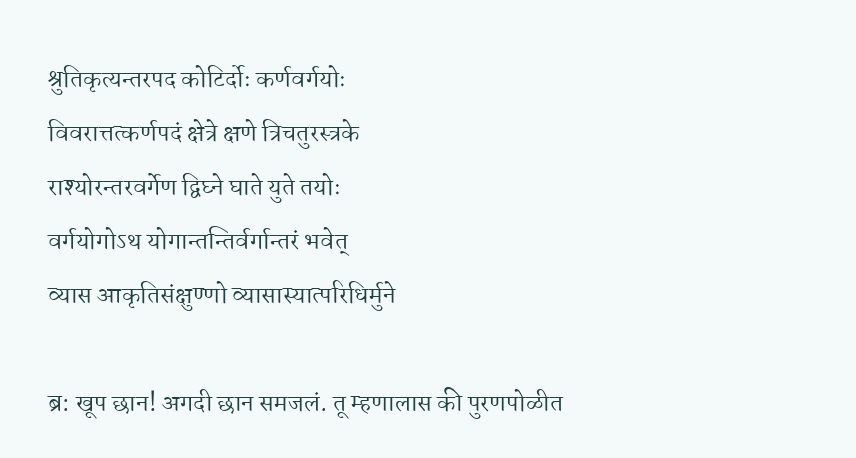श्रुतिकृत्यन्तरपद कोटिर्दोः कर्णवर्गयोः
विवरात्तत्कर्णपदं क्षेत्रे क्षणे त्रिचतुरस्त्रके
राश्योरन्तरवर्गेण द्विघ्ने घाते युते तयोः
वर्गयोगोऽथ योगान्तन्तिर्वर्गान्तरं भवेत्
व्यास आकृतिसंक्षुण्णो व्यासास्यात्परिधिर्मुने

ब्र: खूप छान! अगदी छान समजलं. तू म्हणालास की पुरणपोळीत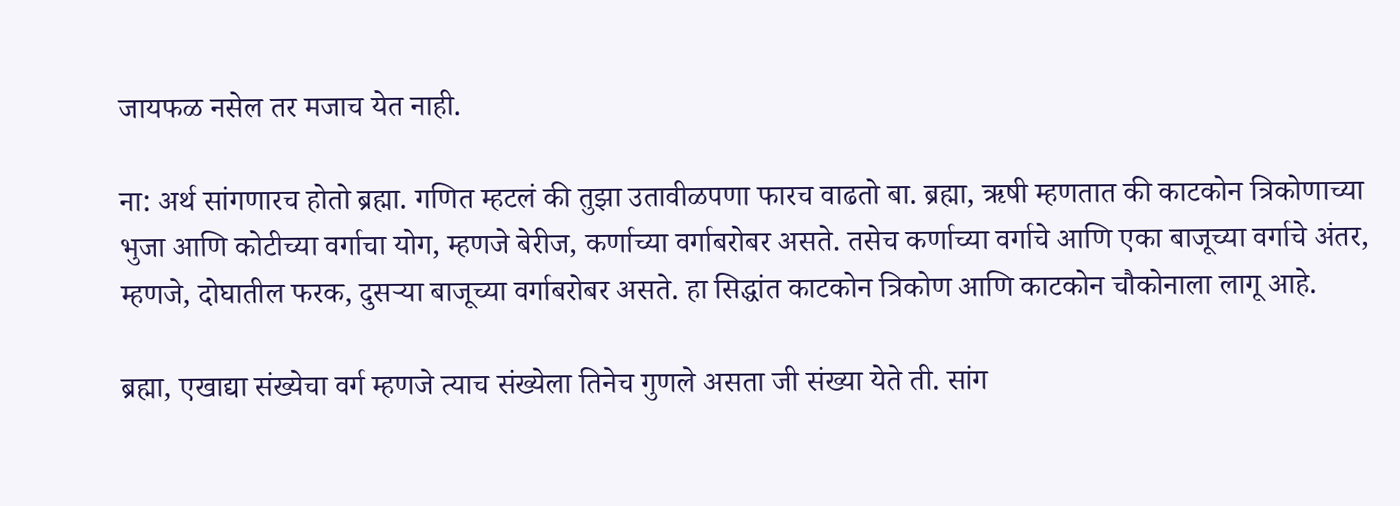जायफळ नसेल तर मजाच येत नाही.

ना: अर्थ सांगणारच होतो ब्रह्मा. गणित म्हटलं की तुझा उतावीळपणा फारच वाढतो बा. ब्रह्मा, ऋषी म्हणतात की काटकोन त्रिकोणाच्या भुजा आणि कोटीच्या वर्गाचा योग, म्हणजे बेरीज, कर्णाच्या वर्गाबरोबर असते. तसेच कर्णाच्या वर्गाचे आणि एका बाजूच्या वर्गाचे अंतर, म्हणजे, दोघातील फरक, दुसऱ्या बाजूच्या वर्गाबरोबर असते. हा सिद्धांत काटकोन त्रिकोण आणि काटकोन चौकोनाला लागू आहे.

ब्रह्मा, एखाद्या संख्येचा वर्ग म्हणजे त्याच संख्येला तिनेच गुणले असता जी संख्या येते ती. सांग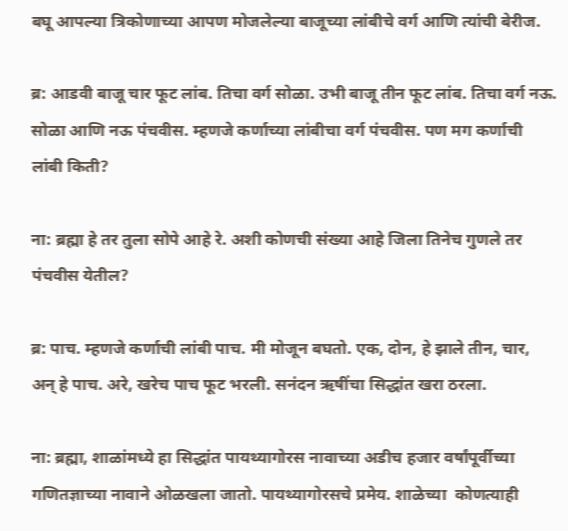बघू आपल्या त्रिकोणाच्या आपण मोजलेल्या बाजूच्या लांबीचे वर्ग आणि त्यांची बेरीज.

ब्र: आडवी बाजू चार फूट लांब. तिचा वर्ग सोळा. उभी बाजू तीन फूट लांब. तिचा वर्ग नऊ. सोळा आणि नऊ पंचवीस. म्हणजे कर्णाच्या लांबीचा वर्ग पंचवीस. पण मग कर्णाची लांबी किती?

ना: ब्रह्मा हे तर तुला सोपे आहे रे. अशी कोणची संख्या आहे जिला तिनेच गुणले तर पंचवीस येतील?

ब्र: पाच. म्हणजे कर्णाची लांबी पाच. मी मोजून बघतो. एक, दोन, हे झाले तीन, चार, अन् हे पाच. अरे, खरेच पाच फूट भरली. सनंदन ऋषींचा सिद्धांत खरा ठरला.

ना: ब्रह्मा, शाळांमध्ये हा सिद्धांत पायथ्यागोरस नावाच्या अडीच हजार वर्षांपूर्वीच्या गणितज्ञाच्या नावाने ओळखला जातो. पायथ्यागोरसचे प्रमेय. शाळेच्या  कोणत्याही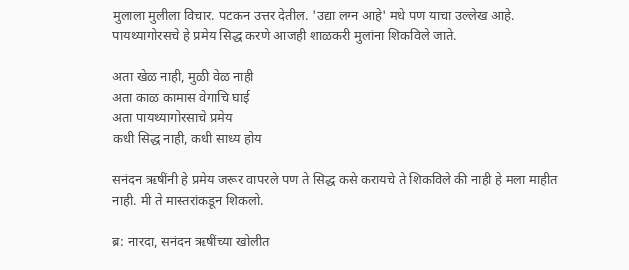मुलाला मुलीला विचार. पटकन उत्तर देतील. 'उद्या लग्न आहे' मधे पण याचा उल्लेख आहे. पायथ्यागोरसचे हे प्रमेय सिद्ध करणे आजही शाळकरी मुलांना शिकविले जाते.

अता खेळ नाही, मुळी वेळ नाही
अता काळ कामास वेगाचि घाई
अता पायथ्यागोरसाचे प्रमेय
कधी सिद्ध नाही, कधी साध्य होय

सनंदन ऋषींनी हे प्रमेय जरूर वापरले पण ते सिद्ध कसे करायचे ते शिकविले की नाही हे मला माहीत नाही. मी ते मास्तरांकडून शिकलो.

ब्र: नारदा, सनंदन ऋषींच्या खोलीत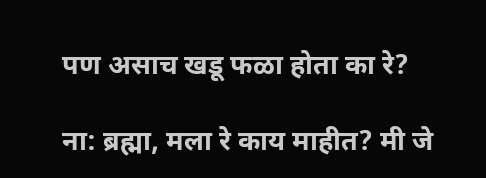पण असाच खडू फळा होता का रे?

ना: ब्रह्मा, मला रे काय माहीत? मी जे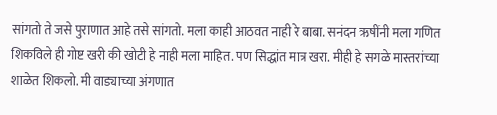सांगतो ते जसे पुराणात आहे तसे सांगतो. मला काही आठवत नाही रे बाबा. सनंदन ऋषींनी मला गणित शिकविले ही गोष्ट खरी की खोटी हे नाही मला माहित. पण सिद्धांत मात्र खरा. मीही हे सगळे मास्तरांच्या शाळेत शिकलो. मी वाड्याच्या अंगणात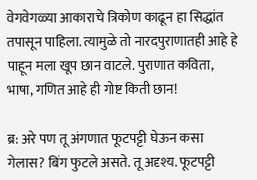वेगवेगळ्या आकाराचे त्रिकोण काढून हा सिद्धांत तपासून पाहिला. त्यामुळे तो नारदपुराणातही आहे हे पाहून मला खूप छान वाटले. पुराणात कविता, भाषा, गणित आहे ही गोष्ट किती छान!

ब्र: अरे पण तू अंगणात फूटपट्टी घेऊन कसा गेलास? बिंग फुटले असते. तू अदृश्य. फूटपट्टी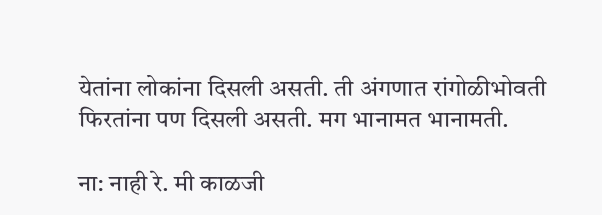येतांना लोकांना दिसली असती. ती अंगणात रांगोळीभोवती फिरतांना पण दिसली असती. मग भानामत भानामती.

ना: नाही रे. मी काळजी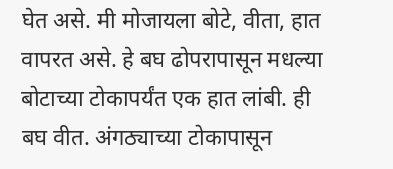घेत असे. मी मोजायला बोटे, वीता, हात वापरत असे. हे बघ ढोपरापासून मधल्या बोटाच्या टोकापर्यंत एक हात लांबी. ही बघ वीत. अंगठ्याच्या टोकापासून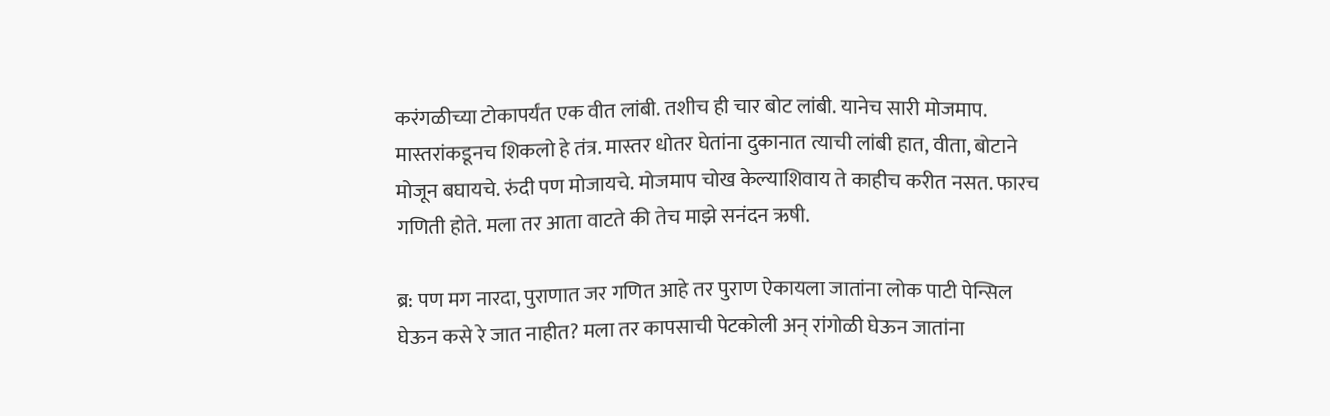करंगळीच्या टोकापर्यंत एक वीत लांबी. तशीच ही चार बोट लांबी. यानेच सारी मोजमाप. मास्तरांकडूनच शिकलो हे तंत्र. मास्तर धोतर घेतांना दुकानात त्याची लांबी हात, वीता, बोटाने मोजून बघायचे. रुंदी पण मोजायचे. मोजमाप चोख केल्याशिवाय ते काहीच करीत नसत. फारच गणिती होते. मला तर आता वाटते की तेच माझे सनंदन ऋषी.

ब्र: पण मग नारदा, पुराणात जर गणित आहे तर पुराण ऐकायला जातांना लोक पाटी पेन्सिल घेऊन कसे रे जात नाहीत? मला तर कापसाची पेटकोली अन् रांगोळी घेऊन जातांना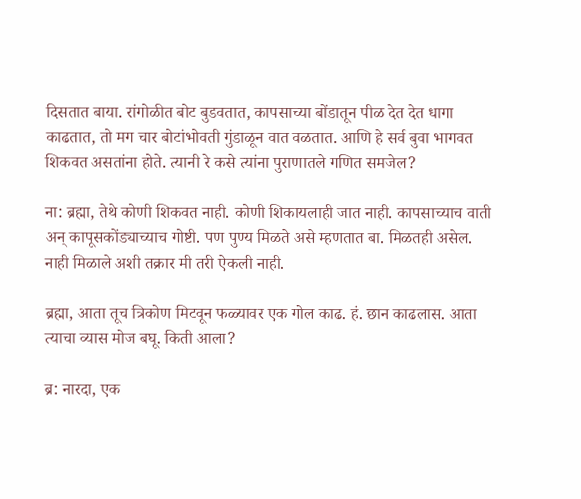दिसतात बाया. रांगोळीत बोट बुडवतात, कापसाच्या बोंडातून पीळ देत देत धागा काढतात, तो मग चार बोटांभोवती गुंडाळून वात वळतात. आणि हे सर्व बुवा भागवत शिकवत असतांना होते. त्यानी रे कसे त्यांना पुराणातले गणित समजेल?

ना: ब्रह्मा, तेथे कोणी शिकवत नाही. कोणी शिकायलाही जात नाही. कापसाच्याच वाती अन् कापूसकोंड्याच्याच गोष्टी. पण पुण्य मिळते असे म्हणतात बा. मिळतही असेल. नाही मिळाले अशी तक्रार मी तरी ऐकली नाही.

ब्रह्मा, आता तूच त्रिकोण मिटवून फळ्यावर एक गोल काढ. हं. छान काढलास. आता त्याचा व्यास मोज बघू. किती आला?

ब्र: नारदा, एक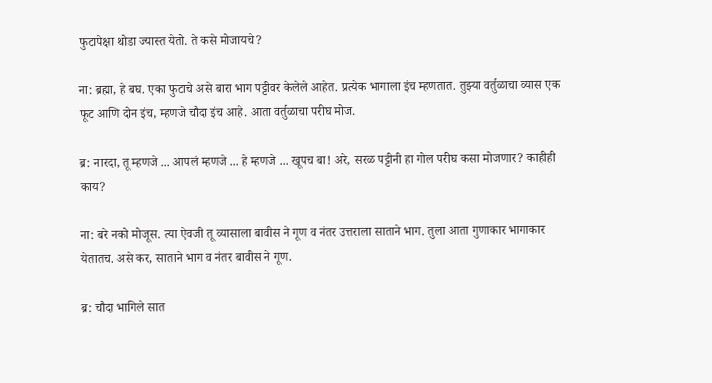फुटापेक्षा थोडा ज्यास्त येतो. ते कसे मोजायचे?

ना: ब्रह्मा, हे बघ. एका फुटाचे असे बारा भाग पट्टीवर केलेले आहेत. प्रत्येक भागाला इंच म्हणतात. तुझ्या वर्तुळाचा व्यास एक फूट आणि दोन इंच, म्हणजे चौदा इंच आहे. आता वर्तुळाचा परीघ मोज.

ब्र: नारदा, तू म्हणजे ... आपलं म्हणजे ... हे म्हणजे ... खूपच बा! अरे, सरळ पट्टीनी हा गोल परीघ कसा मोजणार? काहीही काय?

ना: बरे नको मोजूस. त्या ऐवजी तू व्यासाला बावीस ने गूण व नंतर उत्तराला साताने भाग. तुला आता गुणाकार भागाकार येतातच. असे कर, साताने भाग व नंतर बावीस ने गूण.

ब्र: चौदा भागिले सात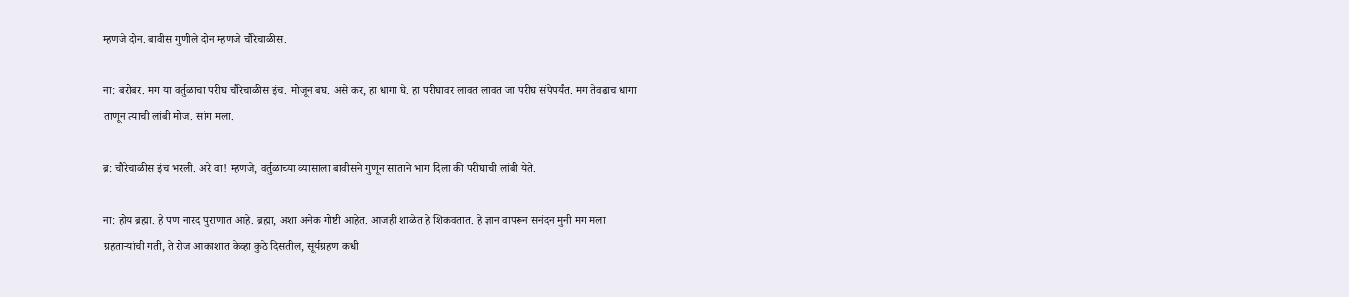म्हणजे दोन. बावीस गुणीले दोन म्हणजे चौरेचाळीस.

ना: बरोबर. मग या वर्तुळाचा परीघ चौरेचाळीस इंच. मोजून बघ. असे कर, हा धागा घे. हा परीघावर लावत लावत जा परीघ संपेपर्यंत. मग तेवढाच धागा ताणून त्याची लांबी मोज. सांग मला.

ब्र: चौरेचाळीस इंच भरली. अरे वा! म्हणजे, वर्तुळाच्या व्यासाला बावीसने गुणून साताने भाग दिला की परीघाची लांबी येते.

ना: होय ब्रह्मा. हे पण नारद पुराणात आहे. ब्रह्मा, अशा अनेक गोष्टी आहेत. आजही शाळेत हे शिकवतात. हे ज्ञान वापरून सनंदन मुनी मग मला ग्रहताऱ्यांची गती, ते रोज आकाशात केव्हा कुठे दिसतील, सूर्यग्रहण कधी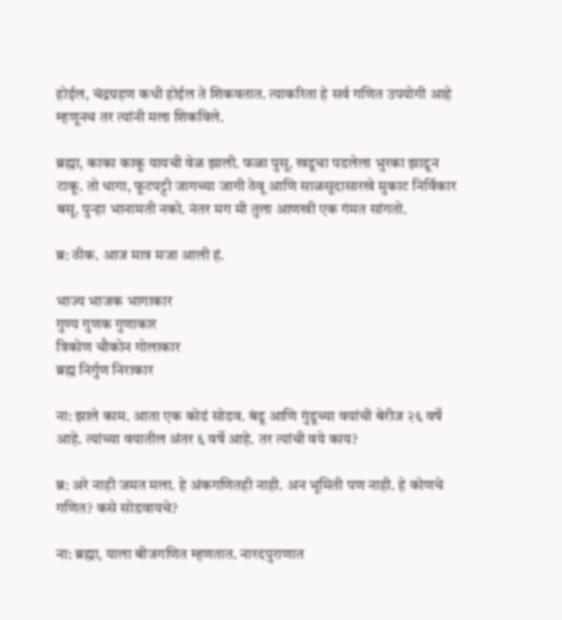होईल, चंद्रग्रहण कधी होईल ते शिकवतात. त्याकरिता हे सर्व गणित उपयोगी आहे म्हणूनच तर त्यांनी मला शिकविले.

ब्रह्मा, काका काकू यायची वेळ झाली. फळा पुसू. खडूचा पडलेला भुरका झाडून टाकू. तो धागा, फूटपट्टी जागच्या जागी ठेवू आणि साळसूदासारखे मुकाट निर्विकार बसू. पुन्हा भानामती नको. नंतर मग मी तुला आणखी एक गंमत सांगतो.

ब्र: ठीक. आज मात्र मजा आली हं.

भाज्य भाजक भागाकार
गुण्य गुणक गुणाकार
त्रिकोण चौकोन गोलाकार
ब्रह्म निर्गुण निराकार

ना: झाले काम. आता एक कोडं सोडव. बंडू आणि गुंडूच्या वयांची बेरीज २६ वर्षे आहे. त्यांच्या वयातील अंतर ६ वर्षे आहे. तर त्यांची वये काय?

ब्र: अरे नाही जमत मला. हे अंकगणितही नाही. अन भूमिती पण नाही. हे कोणचे गणित? कसे सोडवायचे?

ना: ब्रह्मा, याला बीजगणित म्हणतात. नारदपुराणात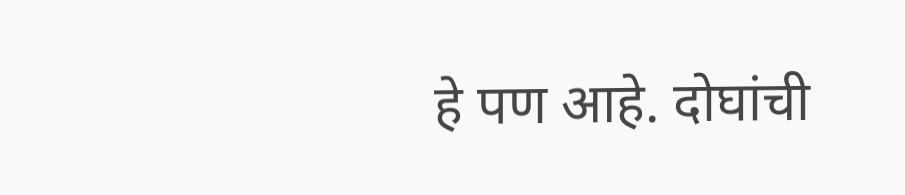हे पण आहे. दोघांची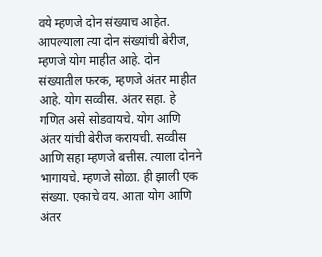वये म्हणजे दोन संख्याच आहेत. आपल्याला त्या दोन संख्यांची बेरीज, म्हणजे योग माहीत आहे. दोन संख्यातील फरक, म्हणजे अंतर माहीत आहे. योग सव्वीस. अंतर सहा. हे गणित असे सोडवायचे. योग आणि अंतर यांची बेरीज करायची. सव्वीस आणि सहा म्हणजे बत्तीस. त्याला दोनने भागायचे. म्हणजे सोळा. ही झाली एक संख्या. एकाचे वय. आता योग आणि अंतर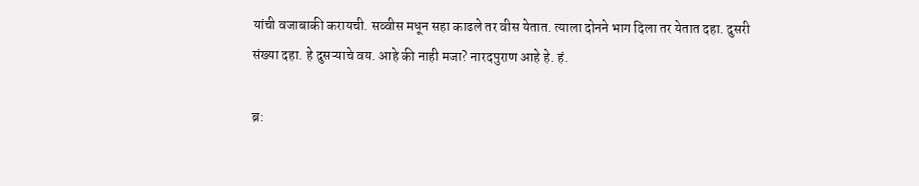यांची वजाबाकी करायची. सव्वीस मधून सहा काढले तर वीस येतात. त्याला दोनने भाग दिला तर येतात दहा. दुसरी संख्या दहा. हे दुसऱ्याचे वय. आहे की नाही मजा? नारदपुराण आहे हे. हं.

ब्र: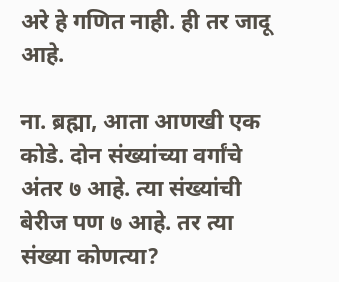अरे हे गणित नाही. ही तर जादू आहे.

ना. ब्रह्मा, आता आणखी एक कोडे. दोन संख्यांच्या वर्गांचे अंतर ७ आहे. त्या संख्यांची बेरीज पण ७ आहे. तर त्या संख्या कोणत्या?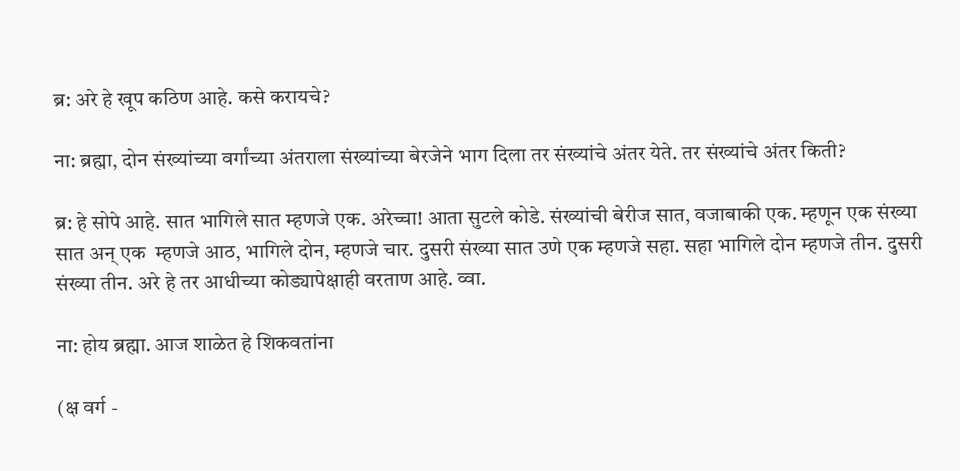ब्र: अरे हे खूप कठिण आहे. कसे करायचे?

ना: ब्रह्मा, दोन संख्यांच्या वर्गांच्या अंतराला संख्यांच्या बेरजेने भाग दिला तर संख्यांचे अंतर येते. तर संख्यांचे अंतर किती?

ब्र: हे सोपे आहे. सात भागिले सात म्हणजे एक. अरेच्चा! आता सुटले कोडे. संख्यांची बेरीज सात, वजाबाकी एक. म्हणून एक संख्या सात अन् एक  म्हणजे आठ, भागिले दोन, म्हणजे चार. दुसरी संख्या सात उणे एक म्हणजे सहा. सहा भागिले दोन म्हणजे तीन. दुसरी संख्या तीन. अरे हे तर आधीच्या कोड्यापेक्षाही वरताण आहे. व्वा.

ना: होय ब्रह्मा. आज शाळेत हे शिकवतांना

(क्ष वर्ग -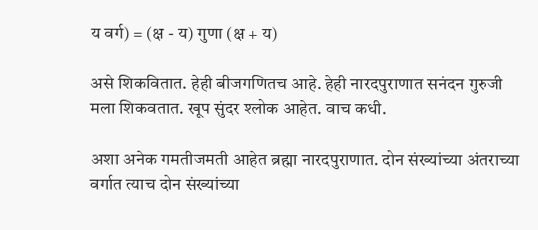य वर्ग) = (क्ष - य) गुणा (क्ष + य)

असे शिकवितात. हेही बीजगणितच आहे. हेही नारदपुराणात सनंदन गुरुजी मला शिकवतात. खूप सुंदर श्लोक आहेत. वाच कधी.

अशा अनेक गमतीजमती आहेत ब्रह्मा नारदपुराणात. दोन संख्यांच्या अंतराच्या वर्गात त्याच दोन संख्यांच्या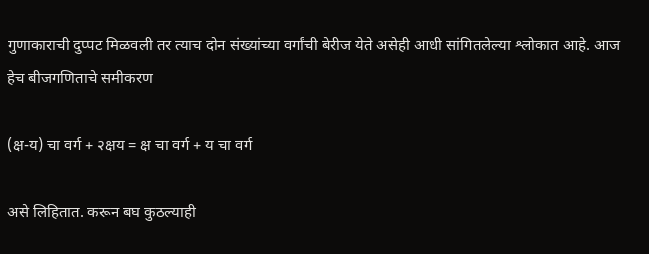गुणाकाराची दुप्पट मिळवली तर त्याच दोन संख्यांच्या वर्गांची बेरीज येते असेही आधी सांगितलेल्या श्लोकात आहे. आज हेच बीजगणिताचे समीकरण

(क्ष-य) चा वर्ग + २क्षय = क्ष चा वर्ग + य चा वर्ग

असे लिहितात. करून बघ कुठल्याही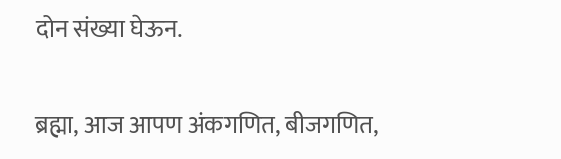दोन संख्या घेऊन.

ब्रह्मा, आज आपण अंकगणित, बीजगणित,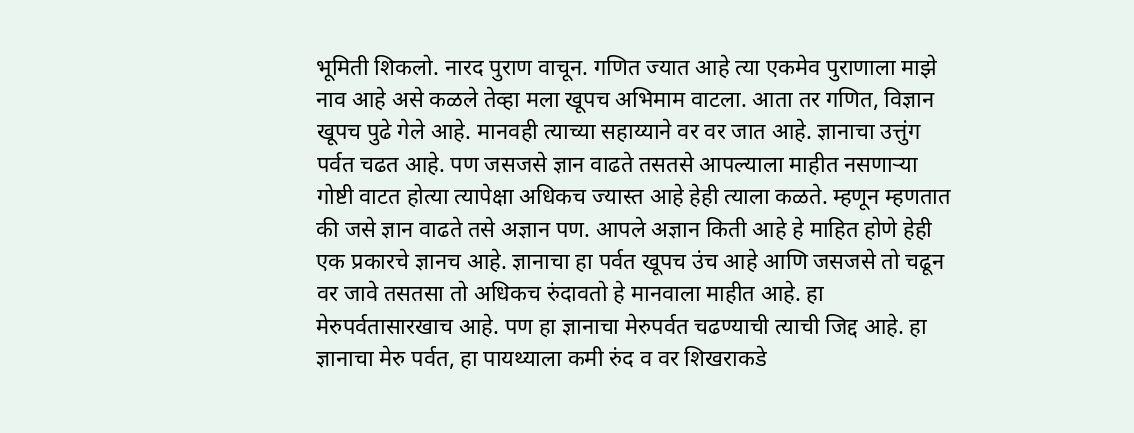भूमिती शिकलो. नारद पुराण वाचून. गणित ज्यात आहे त्या एकमेव पुराणाला माझे नाव आहे असे कळले तेव्हा मला खूपच अभिमाम वाटला. आता तर गणित, विज्ञान खूपच पुढे गेले आहे. मानवही त्याच्या सहाय्याने वर वर जात आहे. ज्ञानाचा उत्तुंग पर्वत चढत आहे. पण जसजसे ज्ञान वाढते तसतसे आपल्याला माहीत नसणाऱ्या गोष्टी वाटत होत्या त्यापेक्षा अधिकच ज्यास्त आहे हेही त्याला कळते. म्हणून म्हणतात की जसे ज्ञान वाढते तसे अज्ञान पण. आपले अज्ञान किती आहे हे माहित होणे हेही एक प्रकारचे ज्ञानच आहे. ज्ञानाचा हा पर्वत खूपच उंच आहे आणि जसजसे तो चढून वर जावे तसतसा तो अधिकच रुंदावतो हे मानवाला माहीत आहे. हा मेरुपर्वतासारखाच आहे. पण हा ज्ञानाचा मेरुपर्वत चढण्याची त्याची जिद्द आहे. हा ज्ञानाचा मेरु पर्वत, हा पायथ्याला कमी रुंद व वर शिखराकडे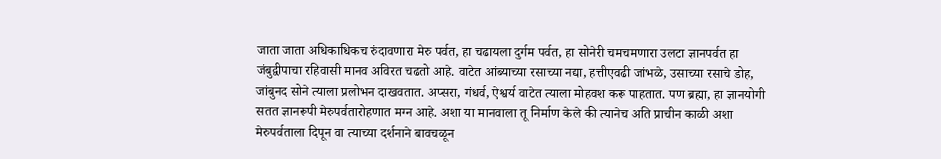जाता जाता अधिकाधिकच रुंदावणारा मेरु पर्वत, हा चढायला दुर्गम पर्वत, हा सोनेरी चमचमणारा उलटा ज्ञानपर्वत हा जंबुद्वीपाचा रहिवासी मानव अविरत चढतो आहे. वाटेत आंब्याच्या रसाच्या नद्या, हत्तीएवढी जांभळे, उसाच्या रसाचे डोह, जांबुनद सोने त्याला प्रलोभन दाखवतात. अप्सरा, गंधर्व, ऐश्वर्य वाटेत त्याला मोहवश करू पाहतात. पण ब्रह्मा, हा ज्ञानयोगी सतत ज्ञानरूपी मेरुपर्वतारोहणात मग्न आहे. अशा या मानवाला तू निर्माण केले की त्यानेच अति प्राचीन काळी अशा मेरुपर्वताला दिपून वा त्याच्या दर्शनाने बावचळून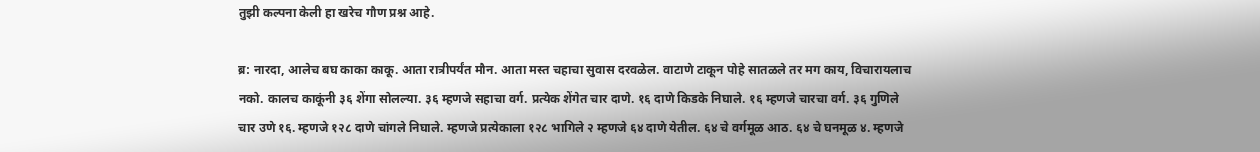तुझी कल्पना केली हा खरेच गौण प्रश्न आहे.

ब्र: नारदा, आलेच बघ काका काकू. आता रात्रीपर्यंत मौन. आता मस्त चहाचा सुवास दरवळेल. वाटाणे टाकून पोहे सातळले तर मग काय, विचारायलाच नको. कालच काकूंनी ३६ शेंगा सोलल्या. ३६ म्हणजे सहाचा वर्ग. प्रत्येक शेंगेत चार दाणे. १६ दाणे किडके निघाले. १६ म्हणजे चारचा वर्ग. ३६ गुणिले चार उणे १६. म्हणजे १२८ दाणे चांगले निघाले. म्हणजे प्रत्येकाला १२८ भागिले २ म्हणजे ६४ दाणे येतील. ६४ चे वर्गमूळ आठ. ६४ चे घनमूळ ४. म्हणजे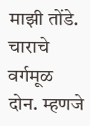माझी तोंडे. चाराचे वर्गमूळ दोन. म्हणजे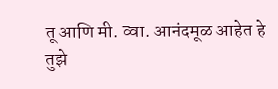तू आणि मी. व्वा. आनंदमूळ आहेत हे तुझे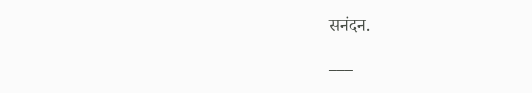सनंदन.

___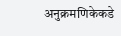अनुक्रमणिकेकडे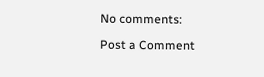No comments:

Post a Comment